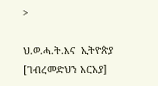>

ህ.ወ.ሓ.ት.እና  ኢትዮጵያ [ገብረመድህን አርአያ]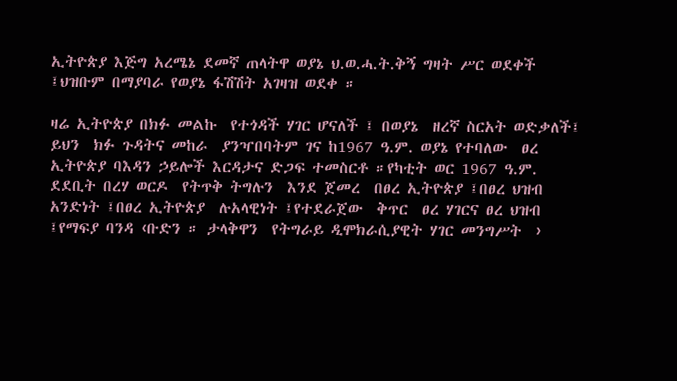ኢትዮጵያ እጅግ አረሜኔ ደመኛ ጠላትዋ ወያኔ ህ.ወ.ሓ.ት.ቅኝ ግዛት ሥር ወደቀች ፤ህዝቡም በማያባራ የወያኔ ፋሽሽት አገዛዝ ወደቀ ።

ዛሬ ኢትዮጵያ በክፉ መልኩ  የተጎዳች ሃገር ሆናለች ፤ በወያኔ  ዘረኛ ስርአት ወድቃለች፤ ይህን  ክፉ ጉዳትና መከራ  ያንዣበባትም ገና ከ1967 ዓ.ም. ወያኔ የተባለው  ፀረ ኢትዮጵያ ባእዳን ኃይሎች እርዳታና ድጋፍ ተመስርቶ ።የካቲት ወር 1967 ዓ.ም. ደደቢት በረሃ ወርዶ  የትጥቅ ትግሉን  እንደ ጀመረ  በፀረ ኢትዮጵያ ፤በፀረ ህዝብ አንድነት ፤በፀረ ኢትዮጵያ  ሉአላዊነት ፤የተደራጀው  ቅጥር  ፀረ ሃገርና ፀረ ህዝብ ፤የማፍያ ባንዳ ‹ቡድን ። ታላቅዋን  የትግራይ ዲሞክራሲያዊት ሃገር መንግሥት  ›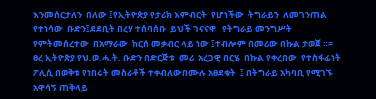እንመሰርታለን  በለው ፤የኢትዮጵያ የታሪክ እምብርት  የሆነችው  ትግራይን  ለመገንጠል  የተነሳው  ቡድን፤ደደቢት በረሃ ተሰባሰቡ  ይህች ገናናዋ   የትግራይ መንግሥት  የምትመሰረተው  በአማራው  ከርሰ መቃብር ላይ ነው ፤ተብሎም በመሪው በኩል ታወጀ ።= ፀረ ኢትዮጵያ የህ.ወ.ሓ.ት. ቡድን በድርጅቱ  መሪ  አረጋዊ በርሄ  በኩል የቀረበው  የተስፋፊነት  ፖሊሲ በወቅቱ የነበሩት መስራቶች ተቀብለውበሙሉ አፀደቁት  ፤ በትግራይ አካባቢ የሚገኙ አዋሳኝ ጠቅላይ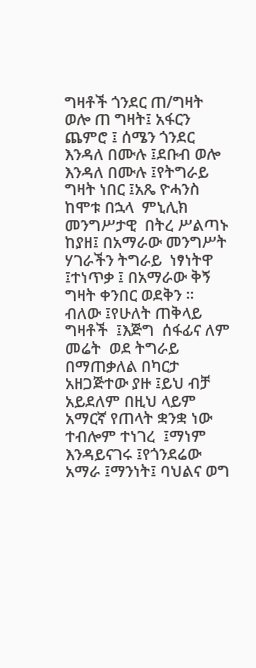ግዛቶች ጎንደር ጠ/ግዛት ወሎ ጠ ግዛት፤ አፋርን ጨምሮ ፤ ሰሜን ጎንደር እንዳለ በሙሉ ፤ደቡብ ወሎ እንዳለ በሙሉ ፤የትግራይ ግዛት ነበር ፤አጼ ዮሓንስ ከሞቱ በኋላ  ምኒሊክ መንግሥታዊ  በትረ ሥልጣኑ  ከያዘ፤ በአማራው መንግሥት  ሃገራችን ትግራይ  ነፃነትዋ  ፤ተነጥቃ ፤ በአማራው ቅኝ ግዛት ቀንበር ወደቅን ። ብለው ፤የሁለት ጠቅላይ ግዛቶች  ፤እጅግ  ሰፋፊና ለም  መሬት  ወደ ትግራይ በማጠቃለል በካርታ አዘጋጅተው ያዙ ፤ይህ ብቻ አይደለም በዚህ ላይም  አማርኛ የጠላት ቋንቋ ነው ተብሎም ተነገረ  ፤ማነም  እንዳይናገሩ ፤የጎንደሬው አማራ ፤ማንነት፤ ባህልና ወግ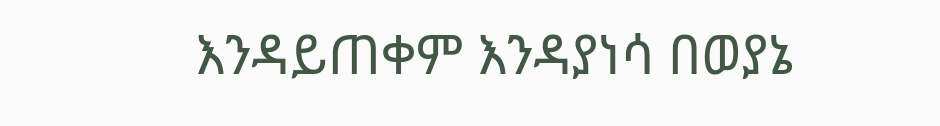እንዳይጠቀም እንዳያነሳ በወያኔ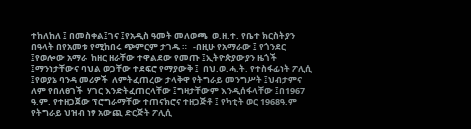ተከለከለ ፤ በመስቀል፤ገና ፤የአዲስ ዓመት መለወጫ  ወ.ዘ.ተ. የቤተ ክርስትያን በዓላት በየአመቱ የሚከበሩ ጭምርም ታገዱ ።   -በዚሁ የአማራው ፤ የጎንደር  ፤የወሎው አማራ  ከዘር ዘራቸው ተዋልደው የመጡ ፤ኢትዮጵያውያን ዜጎች ፤ማንነታቸውና ባህል ወጋቸው ተደፍሮ የማያውቅ ፤  በህ.ወ.ሓ.ት. የተስፋፊነት ፖሊሲ ፤የወያኔ ባንዳ መሪዎች  ለምትፈጠረው ታላቅዋ የትግራይ መንግሥት ፤ህብታምና ለም የበለፀገች  ሃገር እንድትፈጠርላቸው ፤ግዛታቸውም እንዲሰፋላቸው ፤በ1967 ዓ.ም. የተዘጋጀው ፕሮግራማቸው ተጠናክሮና ተዘጋጅቶ ፤ የካቲት ወር 1968ዓ.ም  የትግራይ ህዝብ ነፃ አውጪ ድርጅት ፖሊሲ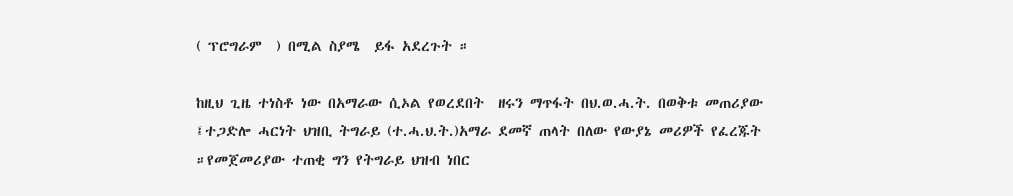( ፕሮግራም  ) በሚል ስያሜ  ይፋ አደረጉት ።

ከዚህ ጊዜ ተነስቶ ነው በአማራው ሲኦል የወረደበት  ዘሩን ማጥፋት በህ.ወ.ሓ.ት. በወቅቱ መጠሪያው ፤ተጋድሎ ሓርነት ህዝቢ ትግራይ (ተ.ሓ.ህ.ት.)አማራ ደመኛ ጠላት በለው የውያኔ መሪዎች የፈረጁት  ።የመጀመሪያው ተጠቂ ግን የትግራይ ህዝብ ነበር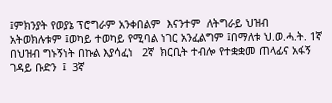፤ምክንያት የወያኔ ፕሮግራም አንቀበልም  እናንተም  ለትግራይ ህዝብ አትወክሉቱም ፤ወካይ ተወካይ የሚባል ነገር አንፈልግም ፤በማለቱ ህ.ወ.ሓ.ት. 1ኛ  በህዝብ ግኑኝነት በኩል እያሳፈነ   2ኛ  ክርቢት ተብሎ የተቋቋመ ጠላፊና አፋኝ ገዳይ ቡድን  ፤  3ኛ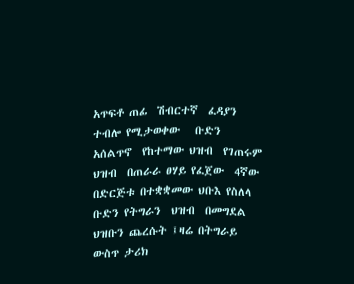አጥፍቶ ጠፊ  ሽብርተኛ  ፈዳያን ተብሎ የሚታወቀው   ቡድን  አሰልጥኖ  የከተማው ህዝብ  የገጠሩም  ህዝብ  በጠራራ ፀሃይ የፈጀው  4ኛው  በድርጅቱ በተቋቋመው ህቡእ የስለላ ቡድን የትግራን  ህዝብ  በመግደል  ህዝቡን ጨረሱት ፤ዛሬ በትግራይ ውስጥ ታሪክ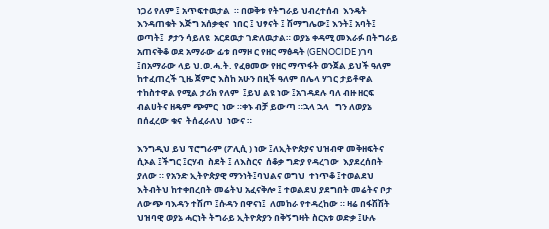ነጋሪ የለም ፤ አጥፍተዉታል  ። በወቅቱ የትግራይ ህብረተሰብ  እንዴት እንዳጠቁት እጅግ አሰቃቂና  ነበር ፤ ህፃናት ፤ ሽማግሌው፤ እንት፤ አባት፤ ወጣት፤  ፆታን ሳይለዩ  አርደዉታ ገድለዉታል። ወያኔ ቀዳሚ መእራፉ በትግራይ አጠናቅቆ ወደ አማራው ፊቱ በማዞ ር የዘር ማፅዳት (GENOCIDE )ገባ ፤በአማራው ላይ ህ.ወ.ሓ.ት. የፈፀመው የዘር ማጥፋት ወንጀል ይህች ዓለም ከተፈጠረች ጊዜ ጀምሮ እስከ አሁን በዚች ዓለም በሌላ ሃገር ታይቶዋል ተከስተዋል የሚል ታሪክ የለም  ፤ይህ ልዩ ነው ፤አገዳደሉ ባለ ብዙ ዘርፍ ብልሀትና ዘዴም ጭምር  ነው ።ቀኑ ብቻ ይውጣ ።ኋላ ኋላ   ግን ለወያኔ በሰፈረው ቁና  ትሰፈራለህ  ነውና ።

እንግዲህ ይህ ፕሮግራም (ፖሊሲ ) ነው ፤ለኢትዮጵያና ህዝብዋ መቅዘፍትና ሲኦል ፤ችግር ፤ርሃብ  ስደት ፤ ለእስርና  ሰቆቃ ግድያ የዳረገው  እያደረሰበት ያለው ። የአንድ ኢትዮጵያዊ ማንነት፤ባህልና ወግህ  ተነጥቆ ፤ተወልደህ እትብትህ ከተቀበረበት መሬትህ አፈናቅሎ ፤ ተወልደህ ያደግበት መሬትና ቦታ ለውጭ ባእዳን ተሽጦ ፤ሱዳን በዋናነ፤  ለመከራ የተዳረከው ። ዛሬ በፋሽሽት ህዝባዊ ወያኔ ሓርነት ትግራይ ኢትዮጵያን በቅኝግዛት ስርአቱ ወድቃ ፤ሁሉ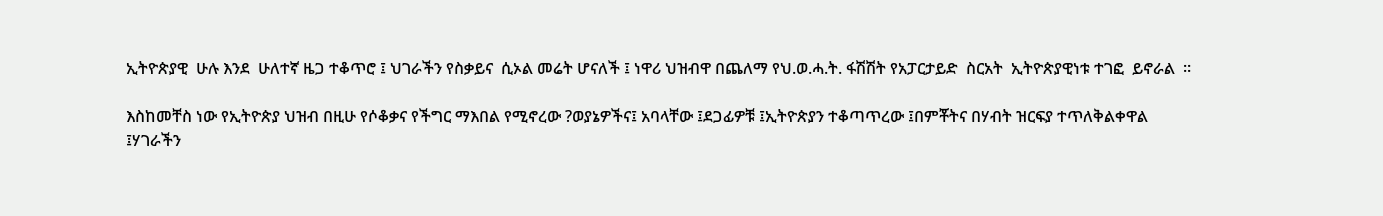ኢትዮጵያዊ  ሁሉ እንደ  ሁለተኛ ዜጋ ተቆጥሮ ፤ ህገራችን የስቃይና  ሲኦል መሬት ሆናለች ፤ ነዋሪ ህዝብዋ በጨለማ የህ.ወ.ሓ.ት. ፋሽሽት የአፓርታይድ  ስርአት  ኢትዮጵያዊነቱ ተገፎ  ይኖራል  ።

እስከመቸስ ነው የኢትዮጵያ ህዝብ በዚሁ የሶቆቃና የችግር ማእበል የሚኖረው ?ወያኔዎችና፤ አባላቸው ፤ደጋፊዎቹ ፤ኢትዮጵያን ተቆጣጥረው ፤በምቾትና በሃብት ዝርፍያ ተጥለቅልቀዋል ፤ሃገራችን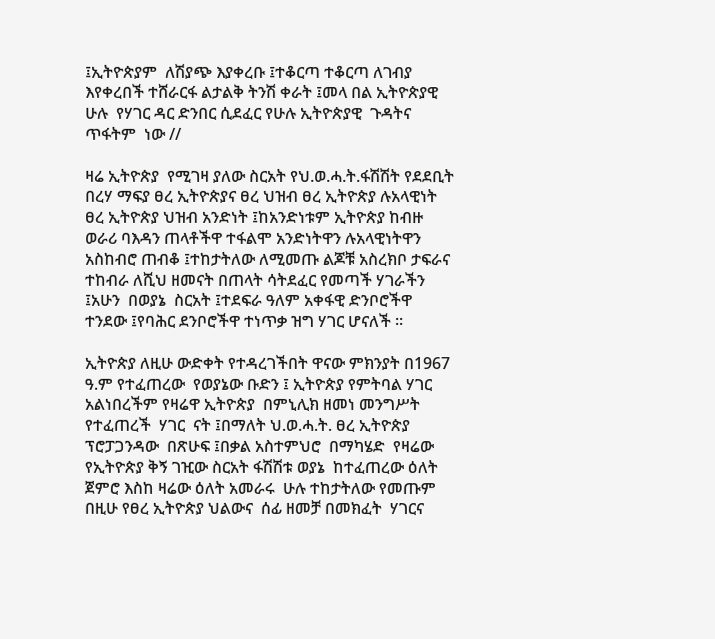፤ኢትዮጵያም  ለሽያጭ እያቀረቡ ፤ተቆርጣ ተቆርጣ ለገብያ እየቀረበች ተሸራርፋ ልታልቅ ትንሽ ቀራት ፤መላ በል ኢትዮጵያዊ ሁሉ  የሃገር ዳር ድንበር ሲደፈር የሁሉ ኢትዮጵያዊ  ጉዳትና ጥፋትም  ነው //

ዛሬ ኢትዮጵያ  የሚገዛ ያለው ስርአት የህ.ወ.ሓ.ት.ፋሽሽት የደደቢት በረሃ ማፍያ ፀረ ኢትዮጵያና ፀረ ህዝብ ፀረ ኢትዮጵያ ሉአላዊነት ፀረ ኢትዮጵያ ህዝብ አንድነት ፤ከአንድነቱም ኢትዮጵያ ከብዙ ወራሪ ባእዳን ጠላቶችዋ ተፋልሞ አንድነትዋን ሉአላዊነትዋን አስከብሮ ጠብቆ ፤ተከታትለው ለሚመጡ ልጆቹ አስረክቦ ታፍራና ተከብራ ለሺህ ዘመናት በጠላት ሳትደፈር የመጣች ሃገራችን ፤አሁን  በወያኔ  ስርአት ፤ተደፍራ ዓለም አቀፋዊ ድንቦሮችዋ ተንደው ፤የባሕር ደንቦሮችዋ ተነጥቃ ዝግ ሃገር ሆናለች ።

ኢትዮጵያ ለዚሁ ውድቀት የተዳረገችበት ዋናው ምክንያት በ1967 ዓ.ም የተፈጠረው  የወያኔው ቡድን ፤ ኢትዮጵያ የምትባል ሃገር አልነበረችም የዛሬዋ ኢትዮጵያ  በምኒሊክ ዘመነ መንግሥት የተፈጠረች  ሃገር  ናት ፤በማለት ህ.ወ.ሓ.ት. ፀረ ኢትዮጵያ   ፕሮፓጋንዳው  በጽሁፍ ፤በቃል አስተምህሮ  በማካሄድ  የዛሬው የኢትዮጵያ ቅኝ ገዢው ስርአት ፋሽሽቱ ወያኔ  ከተፈጠረው ዕለት ጀምሮ እስከ ዛሬው ዕለት አመራሩ  ሁሉ ተከታትለው የመጡም  በዚሁ የፀረ ኢትዮጵያ ህልውና  ሰፊ ዘመቻ በመክፈት  ሃገርና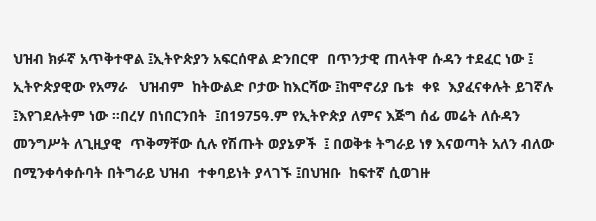ህዝብ ክፉኛ አጥቅተዋል ፤ኢትዮጵያን አፍርሰዋል ድንበርዋ  በጥንታዊ ጠላትዋ ሱዳን ተደፈር ነው ፤ ኢትዮጵያዊው የአማራ   ህዝብም  ከትውልድ ቦታው ከእርሻው ፤ከሞኖሪያ ቤቱ  ቀዩ  እያፈናቀሉት ይገኛሉ ፤እየገደሉትም ነው ።በረሃ በነበርንበት  ፤በ1975ዓ.ም የኢትዮጵያ ለምና እጅግ ሰፊ መሬት ለሱዳን መንግሥት ለጊዚያዊ  ጥቅማቸው ሲሉ የሽጡት ወያኔዎች  ፤ በወቅቱ ትግራይ ነፃ እናወጣት አለን ብለው በሚንቀሳቀሱባት በትግራይ ህዝብ  ተቀባይነት ያላገኙ ፤በህዝቡ  ከፍተኛ ሲወገዙ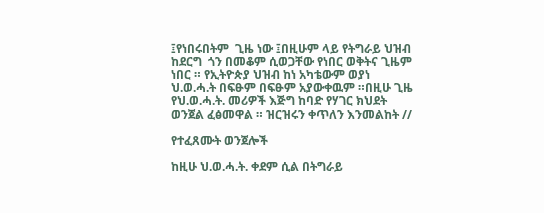፤የነበሩበትም  ጊዜ ነው ፤በዚሁም ላይ የትግራይ ህዝብ ከደርግ  ጎን በመቆም ሲወጋቸው የነበር ወቅትና ጊዜም  ነበር ። የኢትዮጵያ ህዝብ ከነ አካቴውም ወያነ ህ.ወ.ሓ.ት በፍፁም በፍፁም አያውቀዉም ።በዚሁ ጊዜ የህ.ወ.ሓ.ት. መሪዎች እጅግ ከባድ የሃገር ክህደት ወንጀል ፈፅመዋል ። ዝርዝሩን ቀጥለን እንመልከት //

የተፈጸሙት ወንጀሎች

ከዚሁ ህ.ወ.ሓ.ት. ቀደም ሲል በትግራይ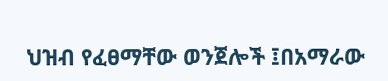ህዝብ የፈፀማቸው ወንጀሎች ፤በአማራው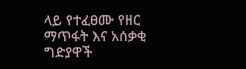ላይ የተፈፀሙ የዘር ማጥፋት እና አሰቃቂ ግድያዋች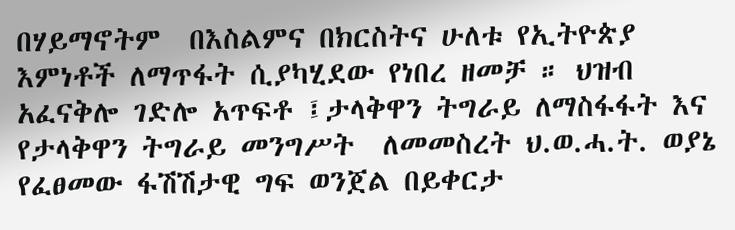በሃይማኖትም  በእስልምና በክርስትና ሁለቱ የኢትዮጵያ እምነቶች ለማጥፋት ሲያካሂደው የነበረ ዘመቻ ። ህዝብ አፈናቅሎ ገድሎ አጥፍቶ ፤ታላቅዋን ትግራይ ለማስፋፋት እና  የታላቅዋን ትግራይ መንግሥት  ለመመስረት ህ.ወ.ሓ.ት. ወያኔ የፈፀመው ፋሽሽታዊ ግፍ ወንጀል በይቀርታ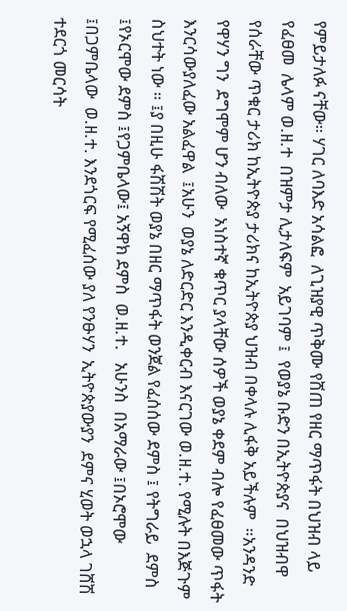የምይታለፉ ናቸው። ሃገር ለባእድ አሳልፎ  ለጊዝያዊ ጥቅሙ የሸጠ የዘር ማጥፋት በህዝብ ላይ የፈፀመ  ሌላም ወ.ዘ.ተ  በዝምታ ሊታለፍም  አይገባም ፤  የወያኔ ቡድን በኢትዮጵያና  በህዝብዋ የሰራቸው ጥቁር ታሪክ ከኢትዮጵያ ታሪክና ከኢትዮጵያ ህዝብ በቀላሉ ሊፋቅ አይችሉም  ።አንዳንድ የዋሃን ግን  ደግሞም ሆን ብለው  አነስተኛ ቁጥር ያላቸው ሰዎች ወያኔ ቀደም ብሎ የፈፀመው ጥፋት እንርሳውያለፈው አልፈዋል  ፤አሁን  ወያኔ ለድርድር እንዲቀርብ እናርገው ወ.ዘ.ተ. የሚሉት በእጅጉም  ስህተት ነው ። ፤ያ በዚሁ ፋሽሽት ወያኔ በዘር ማጥፋት ወንጀል የፈሰሰው ደምስ ፤ የትግራይ  ደምስ  ፤የኦርሞው ደምስ ፤የጋምቤላው፤ አኝዋክ ደምስ  ወ.ዘ.ተ.   አሁንስ  በአማራው ፤በኦሮሞው ፤በጋምቤላው  ወ.ዘ.ተ. እንደጎርፍ የሚፈሰው ያለ የንፁሃን  ኢትዮጵያውያን  ደምና ሂወት ወኋላ ገሸሽ ተደርጎ መርሳት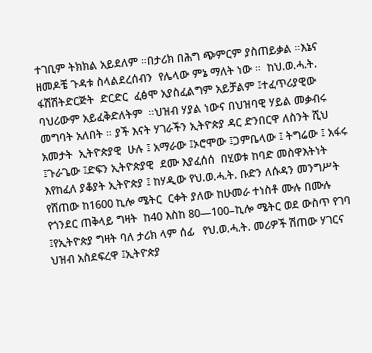ተገቢም ትክክል አይደለም ።በታሪክ በሕግ ጭምርም ያስጠይቃል ።እኔና ዘመዶቼ ጉዳቱ ስላልደረሰብን  የሌላው ምኔ ማለት ነው ።  ከህ.ወ.ሓ.ት.  ፋሽሽትድርጅት  ድርድር  ፈፅሞ አያስፈልግም አይቻልም ፤ተፈጥሪያዊው ባህሪውም አይፈቅድለትም  ።ህዝብ ሃያል ነውና በህዝባዊ ሃይል መቃብሩ መግባት አለበት ። ያች እናት ሃገራችን ኢትዮጵያ ዳር ድንበርዋ ለስንት ሺህ አመታት  ኢትዮጵያዊ  ሁሉ ፤ አማራው ፤ኦሮሞው ፤ጋምቤላው ፤ ትግሬው ፤ አፋሩ ፤ጉራጌው ፤ድፍን ኢትዮጵያዊ  ደሙ እያፈሰሰ  በሂወቱ ከባድ መስዋእትነት እየከፈለ ያቆያት ኢትዮጵያ ፤ ከሃዲው የህ.ወ.ሓ.ት. ቡድን ለሱዳን መንግሥት የሸጠው ከ1600 ኪሎ ሜትር  ርቀት ያለው ከሁመራ ተነስቶ ሙሉ በሙሉ  የጎንደር ጠቅላይ ግዛት  ከ40 እስከ 80—100–ኪሎ ሜትር ወደ ውስጥ የገባ ፤የኢትዮጵያ ግዛት ባለ ታሪክ ላም ሰፊ   የህ.ወ.ሓ.ት. መሪዎች ሽጠው ሃገርና ህዝብ አስደፍረዋ ፤ኢትዮጵያ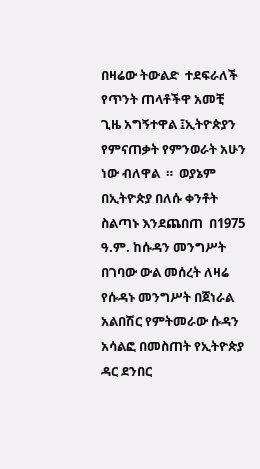በዛሬው ትውልድ  ተደፍራለች የጥንት ጠላቶችዋ አመቺ ጊዜ አግኝተዋል ፤ኢትዮጵያን የምናጠቃት የምንወራት አሁን ነው ብለዋል  ።  ወያኔም በኢትዮጵያ በለሱ ቀንቶት  ስልጣኑ እንደጨበጠ  በ1975 ዓ.ም. ከሱዳን መንግሥት በገባው ውል መሰረት ለዛሬ የሱዳኑ መንግሥት በጀነራል አልበሽር የምትመራው ሱዳን   አሳልፎ በመስጠት የኢትዮጵያ  ዳር ደንበር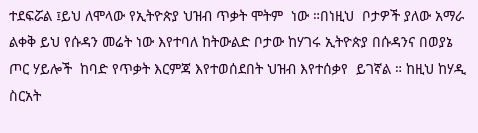ተደፍሯል ፤ይህ ለሞላው የኢትዮጵያ ህዝብ ጥቃት ሞትም  ነው ።በነዚህ  ቦታዎች ያለው አማራ ልቀቅ ይህ የሱዳን መሬት ነው እየተባለ ከትውልድ ቦታው ከሃገሩ ኢትዮጵያ በሱዳንና በወያኔ ጦር ሃይሎች  ከባድ የጥቃት እርምጃ እየተወሰደበት ህዝብ እየተሰቃየ  ይገኛል ። ከዚህ ከሃዲ ስርአት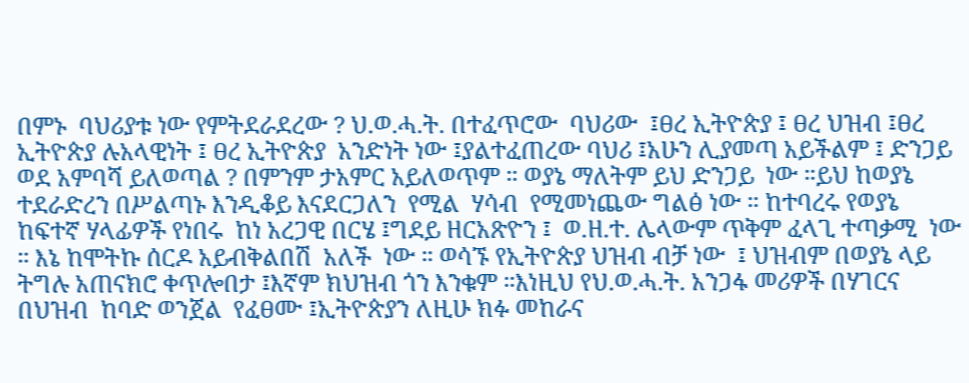በምኑ  ባህሪያቱ ነው የምትደራደረው ? ህ.ወ.ሓ.ት. በተፈጥሮው  ባህሪው  ፤ፀረ ኢትዮጵያ ፤ ፀረ ህዝብ ፤ፀረ ኢትዮጵያ ሉአላዊነት ፤ ፀረ ኢትዮጵያ  አንድነት ነው ፤ያልተፈጠረው ባህሪ ፤አሁን ሊያመጣ አይችልም ፤ ድንጋይ ወደ አምባሻ ይለወጣል ? በምንም ታአምር አይለወጥም ። ወያኔ ማለትም ይህ ድንጋይ  ነው ።ይህ ከወያኔ ተደራድረን በሥልጣኑ እንዲቆይ እናደርጋለን  የሚል  ሃሳብ  የሚመነጨው ግልፅ ነው ። ከተባረሩ የወያኔ ከፍተኛ ሃላፊዎች የነበሩ  ከነ አረጋዊ በርሄ ፤ግደይ ዘርአጽዮን ፤  ወ.ዘ.ተ. ሌላውም ጥቅም ፈላጊ ተጣቃሚ  ነው  ። እኔ ከሞትኩ ሰርዶ አይብቅልበሽ  አለች  ነው ። ወሳኙ የኢትዮጵያ ህዝብ ብቻ ነው  ፤ ህዝብም በወያኔ ላይ ትግሉ አጠናክሮ ቀጥሎበታ ፤እኛም ክህዝብ ጎን እንቁም ።እነዚህ የህ.ወ.ሓ.ት. አንጋፋ መሪዎች በሃገርና በህዝብ  ከባድ ወንጀል  የፈፀሙ ፤ኢትዮጵያን ለዚሁ ክፉ መከራና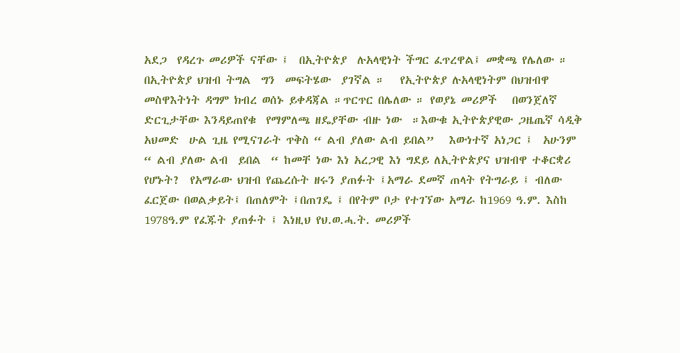አደጋ  የዳረጉ መሪዎች ናቸው ፤  በኢትዮጵያ  ሉአላዊነት ችግር ፈጥረዋል፤ መቋጫ የሌለው ። በኢትዮጵያ ህዝብ ትግል  ግን  መፍትሄው  ያገኛል ።   የኢትዮጵያ ሉአላዊነትም በህዝብዋ መስዋእትነት ዳግም ክብረ ወሰኑ ይቀዳጃል ።ጥርጥር በሌለው ። የወያኔ መሪዎች   በወንጀለኛ ድርጊታቸው እንዳይጠየቁ  የማምለጫ ዘዴያቸው ብዙ ነው  ።እውቁ ኢትዮጵያዊው ጋዜጤኛ ሳዲቅ አህመድ  ሁል ጊዜ የሚናገራት ጥቅስ “ ልብ ያለው ልብ ይበል”   እውነተኛ አነጋር ፤  አሁንም  “ ልብ ያለው ልብ  ይበል  “ ከመቸ ነው እነ አረጋዊ እነ ግደይ ለኢትዮጵያና ህዝብዋ ተቆርቋሪ የሆኑት?  የአማራው ህዝብ የጨረሱት ዘሩን ያጠፉት ፤አማራ ደመኛ ጠላት የትግራይ ፤ ብለው ፈርጀው በወልቃይት፤ በጠለምት ፤በጠገዴ ፤ በየትም ቦታ የተገኘው አማራ ከ1969 ዓ.ም. እስከ 1978ዓ.ም የፈጁት ያጠፉት ፤ እነዚህ የህ.ወ.ሓ.ት. መሪዎች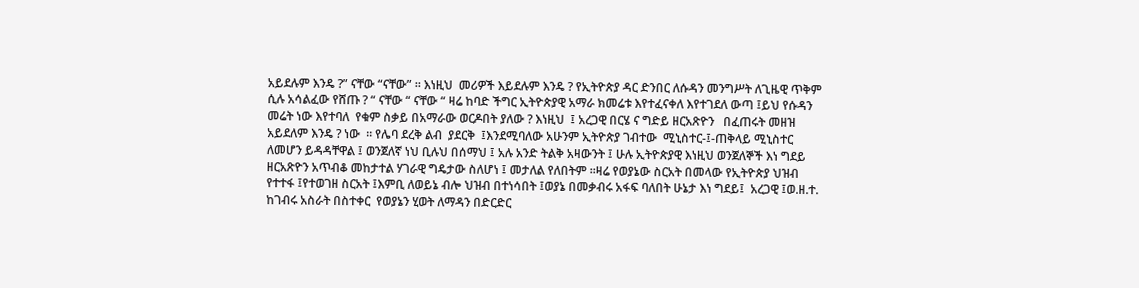አይደሉም እንዴ ?” ናቸው “ናቸው” ። እነዚህ  መሪዎች እይደሉም እንዴ ? የኢትዮጵያ ዳር ድንበር ለሱዳን መንግሥት ለጊዜዊ ጥቅም ሲሉ አሳልፈው የሸጡ ? “ ናቸው “ ናቸው “ ዛሬ ከባድ ችግር ኢትዮጵያዊ አማራ ክመሬቱ እየተፈናቀለ እየተገደለ ውጣ ፤ይህ የሱዳን መሬት ነው እየተባለ  የቁም ስቃይ በአማራው ወርዶበት ያለው ? እነዚህ  ፤ አረጋዊ በርሄ ና ግድይ ዘርአጽዮን   በፈጠሩት መዘዝ  አይደለም እንዴ ? ነው  ። የሌባ ደረቅ ልብ  ያደርቅ  ፤እንደሚባለው አሁንም ኢትዮጵያ ገብተው  ሚኒስተር-፤-ጠቅላይ ሚኒስተር  ለመሆን ይዳዳቸዋል ፤ ወንጀለኛ ነህ ቢሉህ በሰማህ ፤ አሉ አንድ ትልቅ አዛውንት ፤ ሁሉ ኢትዮጵያዊ እነዚህ ወንጀለኞች እነ ግደይ ዘርአጽዮን አጥብቆ መከታተል ሃገራዊ ግዴታው ስለሆነ ፤ መታለል የለበትም ።ዛሬ የወያኔው ስርአት በመላው የኢትዮጵያ ህዝብ የተተፋ ፤የተወገዘ ስርአት ፤እምቢ ለወይኔ ብሎ ህዝብ በተነሳበት ፤ወያኔ በመቃብሩ አፋፍ ባለበት ሁኔታ እነ ግደይ፤  አረጋዊ ፤ወ.ዘ.ተ. ከገብሩ አስራት በስተቀር  የወያኔን ሂወት ለማዳን በድርድር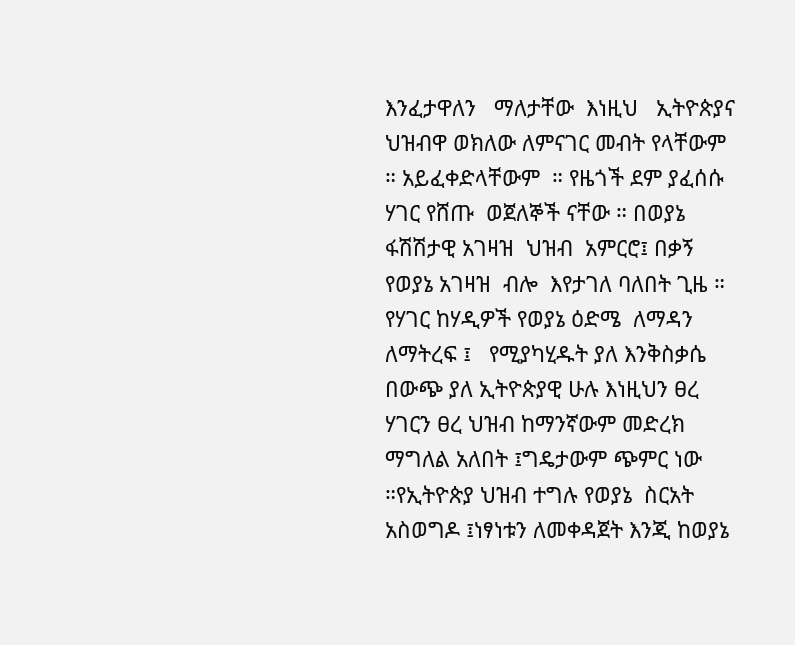እንፈታዋለን   ማለታቸው  እነዚህ   ኢትዮጵያና ህዝብዋ ወክለው ለምናገር መብት የላቸውም ። አይፈቀድላቸውም  ። የዜጎች ደም ያፈሰሱ ሃገር የሸጡ  ወጀለኞች ናቸው ። በወያኔ ፋሽሽታዊ አገዛዝ  ህዝብ  አምርሮ፤ በቃኝ የወያኔ አገዛዝ  ብሎ  እየታገለ ባለበት ጊዜ ። የሃገር ከሃዲዎች የወያኔ ዕድሜ  ለማዳን ለማትረፍ ፤   የሚያካሂዱት ያለ እንቅስቃሴ  በውጭ ያለ ኢትዮጵያዊ ሁሉ እነዚህን ፀረ ሃገርን ፀረ ህዝብ ከማንኛውም መድረክ ማግለል አለበት ፤ግዴታውም ጭምር ነው ።የኢትዮጵያ ህዝብ ተግሉ የወያኔ  ስርአት አስወግዶ ፤ነፃነቱን ለመቀዳጀት እንጂ ከወያኔ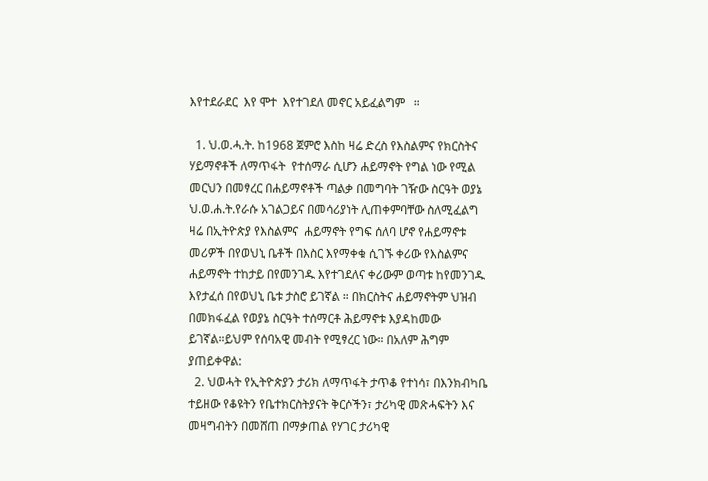እየተደራደር  እየ ሞተ  እየተገደለ መኖር አይፈልግም   ።

  1. ህ.ወ.ሓ.ት. ከ1968 ጀምሮ እስከ ዛሬ ድረስ የእስልምና የክርስትና ሃይማኖቶች ለማጥፋት  የተሰማራ ሲሆን ሐይማኖት የግል ነው የሚል  መርህን በመፃረር በሐይማኖቶች ጣልቃ በመግባት ገዥው ስርዓት ወያኔ ህ.ወ.ሐ.ት.የራሱ አገልጋይና በመሳሪያነት ሊጠቀምባቸው ስለሚፈልግ ዛሬ በኢትዮጵያ የእስልምና  ሐይማኖት የግፍ ሰለባ ሆኖ የሐይማኖቱ መሪዎች በየወህኒ ቤቶች በእስር እየማቀቁ ሲገኙ ቀሪው የእስልምና ሐይማኖት ተከታይ በየመንገዱ እየተገደለና ቀሪውም ወጣቱ ከየመንገዱ እየታፈሰ በየወህኒ ቤቱ ታስሮ ይገኛል ። በክርስትና ሐይማኖትም ህዝብ  በመክፋፈል የወያኔ ስርዓት ተሰማርቶ ሕይማኖቱ እያዳከመው ይገኛል።ይህም የሰባአዊ መብት የሚፃረር ነው። በአለም ሕግም ያጠይቀዋል:
  2. ህወሓት የኢትዮጵያን ታሪክ ለማጥፋት ታጥቆ የተነሳ፣ በእንክብካቤ ተይዘው የቆዩትን የቤተክርስትያናት ቅርሶችን፣ ታሪካዊ መጽሓፍትን እና መዛግብትን በመሸጠ በማቃጠል የሃገር ታሪካዊ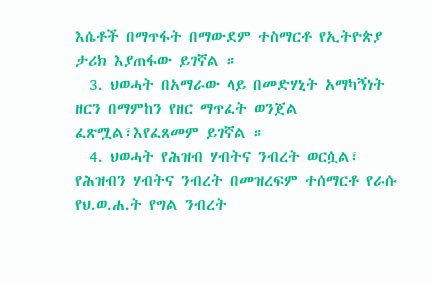እሴቶች በማጥፋት በማውደም ተስማርቶ የኢትዮጵያ ታሪክ እያጠፋው ይገኛል ።
  3. ህወሓት በአማራው ላይ በመድሃኒት አማካኝነት ዘርን በማምከን የዘር ማጥፈት ወንጀል ፈጽሟል፣እየፈጸመም ይገኛል ።
  4. ህወሓት የሕዝብ ሃብትና ንብረት ወርሷል፣ የሕዝብን ሃብትና ንብረት በመዝረፍም ተሰማርቶ የራሱ የህ.ወ.ሐ.ት የግል ንብረት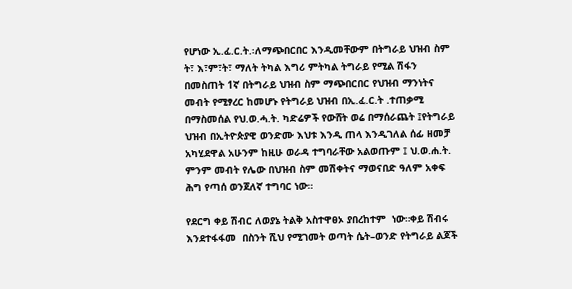የሆነው ኢ.ፈ.ር.ት.፡ለማጭበርበር እንዲመቸውም በትግራይ ህዝብ ስም ት፣ እ፣ም፣ት፣ ማለት ትካል እግሪ ምትካል ትግራይ የሚል ሽፋን በመስጠት 1ኛ በትግራይ ህዝብ ስም ማጭበርበር የህዝብ ማንነትና መብት የሚፃረር ከመሆኑ የትግራይ ህዝብ በኢ.ፈ.ር.ት .ተጠቃሚ በማስመሰል የህ.ወ.ሓ.ት. ካድሬዎች የውሸት ወሬ በማሰራጨት ፤የትግራይ ህዝብ በኢትዮጵያዊ ወንድሙ እህቱ እንዲ ጠላ እንዲገለል ሰፊ ዘመቻ አካሂደዋል አሁንም ከዚሁ ወራዳ ተግባራቸው አልወጡም ፤ ህ.ወ.ሐ.ት. ምንም መብት የሌው በህዝብ ስም መሽቀትና ማወናበድ ዓለም አቀፍ ሕግ የጣሰ ወንጀለኛ ተግባር ነው።

የደርግ ቀይ ሽብር ለወያኔ ትልቅ አስተዋፀኦ ያበረከተም  ነው።ቀይ ሽብሩ እንደተፋፋመ  በስንት ሺህ የሚገመት ወጣት ሴት–ወንድ የትግራይ ልጆች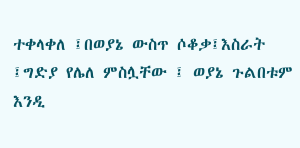ተቀላቀለ ፤በወያኔ ውስጥ ሶቆቃ፤እስራት ፤ግድያ የሌለ ምስሏቸው ፤ ወያኔ ጉልበቱም እንዲ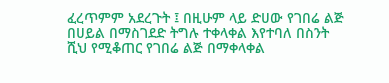ፈረጥምም አደረጉት ፤ በዚሁም ላይ ድሀው የገበሬ ልጅ በሀይል በማስገደድ ትግሉ ተቀላቀል እየተባለ በስንት ሺህ የሚቆጠር የገበሬ ልጅ በማቀላቀል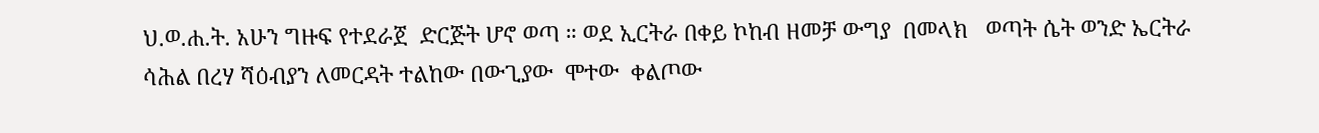ህ.ወ.ሐ.ት. አሁን ግዙፍ የተደራጀ  ድርጅት ሆኖ ወጣ ። ወደ ኢርትራ በቀይ ኮከብ ዘመቻ ውግያ  በመላክ   ወጣት ሴት ወንድ ኤርትራ ሳሕል በረሃ ሻዕብያን ለመርዳት ተልከው በውጊያው  ሞተው  ቀልጦው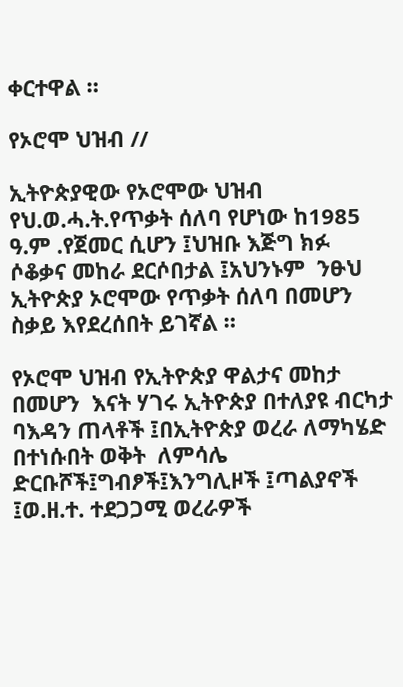ቀርተዋል ።

የኦሮሞ ህዝብ //

ኢትዮጵያዊው የኦሮሞው ህዝብ የህ.ወ.ሓ.ት.የጥቃት ሰለባ የሆነው ከ1985 ዓ.ም .የጀመር ሲሆን ፤ህዝቡ እጅግ ክፉ  ሶቆቃና መከራ ደርሶበታል ፤አህንኑም  ንፁህ ኢትዮጵያ ኦሮሞው የጥቃት ሰለባ በመሆን  ስቃይ እየደረሰበት ይገኛል ።

የኦሮሞ ህዝብ የኢትዮጵያ ዋልታና መከታ በመሆን  እናት ሃገሩ ኢትዮጵያ በተለያዩ ብርካታ  ባእዳን ጠላቶች ፤በኢትዮጵያ ወረራ ለማካሄድ በተነሱበት ወቅት  ለምሳሌ  ድርቡሾች፤ግብፆች፤እንግሊዞች ፤ጣልያኖች ፤ወ.ዘ.ተ. ተደጋጋሚ ወረራዎች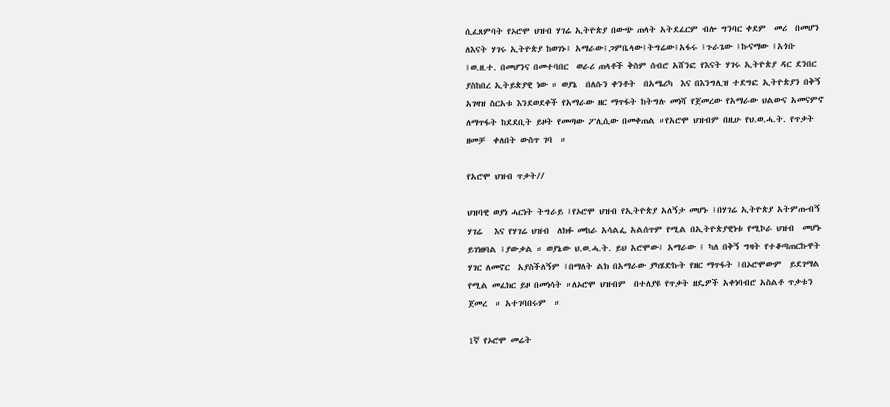ሲፈጸምባት የኦሮሞ ህዝብ ሃገሬ ኢትዮጵያ በውጭ ጠላት አትደፈርም ብሎ ግንባር ቀደም  መሪ  በመሆን  ለእናት ሃገሩ ኢትዮጵያ ከወገኑ፤ አማራው፤ጋምቤላው፤ትግሬው፤አፋሩ ፤ጉራጌው ፤ኩናማው ፤አጎቡ ፤ወ.ዘ.ተ. በመሆንና በመተባበር  ወራሪ ጠላቶች ቅስም ሰብሮ አሸንፎ የእናት ሃገሩ ኢትዮጵያ ዳር ደንበር ያስከበረ ኢትይጵያዊ ነው ። ወያኔ  በለሱን ቀንቶት  በአሜሪካ  እና በእንግሊዝ ተደግፎ ኢትዮጵያን በቅኝ አገዛዝ ስርአቱ እንደወደቀች የአማራው ዘር ማጥፋት ከትግሉ መነሻ የጀመረው የአማራው ህልውና አመናምኖ ለማጥፋት ከደደቢት ይዞት የመጣው ፖሊሲው በመቀጠል ።የአሮሞ ህዝብም በዚሁ የህ.ወ.ሓ.ት. የጥቃት ዘመቻ  ቀለበት ውስጥ ገባ  ።

የአሮሞ ህዝብ ጥቃት//

ህዝባዊ ወያነ ሓርነት ትግራይ ፤የኦሮሞ ህዝብ የኢትዮጵያ አለኝታ መሆኑ ፤በሃገሬ ኢትዮጵያ አትምጡብኝ  ሃገሬ   እና የሃገሬ ህዝብ  ለክፉ መከራ አሳልፌ አልሰጥም የሚል በኢትዮጵያዊነቱ የሚኮራ ህዝብ  መሆኑ ይገነዘባል ፤ያውቃል ። ወያኔው ህ.ወ.ሓ.ት. ይህ አሮሞው፤ አማራው ፤ ካለ በቅኝ ግዛት የተቆጣጠርኩዋት ሃገር ለመኖር  አያስችለኝም ፤በማለት ልክ በአማራው ያካሄድኩት የዘር ማጥፋት ፤በኦሮሞውም  ይደገማል የሚል መፈክር ይዞ በመነሳት ።ለኦሮሞ ህዝብም  በተለያዩ የጥቃት ዘዴዎች አቀነባብሮ አስልቶ ጥቃቱን ጀመረ  ። አተገባበሩም  ።

1ኛ የኦሮሞ መሬት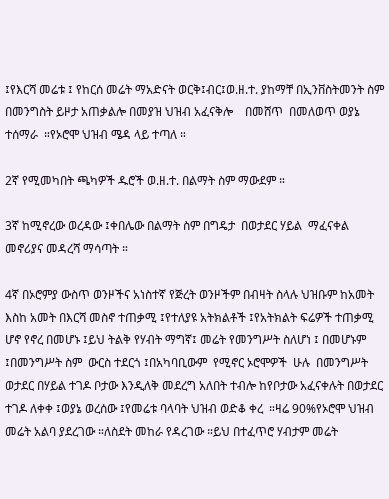፤የእርሻ መሬቱ ፤ የከርሰ መሬት ማአድናት ወርቅ፤ብር፤ወ.ዘ.ተ. ያከማቸ በኢንቨስትመንት ስም በመንግስት ይዞታ አጠቃልሎ በመያዝ ህዝብ አፈናቅሎ    በመሸጥ  በመለወጥ ወያኔ ተሰማራ  ።የኦሮሞ ህዝብ ሜዳ ላይ ተጣለ ።

2ኛ የሚመካበት ጫካዎች ዱሮች ወ.ዘ.ተ. በልማት ስም ማውደም ።

3ኛ ከሚኖረው ወረዳው ፤ቀበሌው በልማት ስም በግዴታ  በወታደር ሃይል  ማፈናቀል መኖሪያና መዳረሻ ማሳጣት ።

4ኛ በኦሮምያ ውስጥ ወንዞችና አነስተኛ የጅረት ወንዞችም በብዛት ስላሉ ህዝቡም ከአመት እስከ አመት በእርሻ መስኖ ተጠቃሚ ፤የተለያዩ አትክልቶች ፤የአትክልት ፍሬዎች ተጠቃሚ ሆኖ የኖረ በመሆኑ ፤ይህ ትልቅ የሃብት ማግኛ፤ መሬት የመንግሥት ስለሆነ ፤ በመሆኑም ፤በመንግሥት ስም  ውርስ ተደርጎ ፤በአካባቢውም  የሚኖር ኦሮሞዎች  ሁሉ  በመንግሥት ወታደር በሃይል ተገዶ ቦታው እንዲለቅ መደረግ አለበት ተብሎ ከየቦታው አፈናቀሉት በወታደር ተገዶ ለቀቀ ፤ወያኔ ወረሰው ፤የመሬቱ ባላባት ህዝብ ወድቆ ቀረ  ።ዛሬ 90%የኦሮሞ ህዝብ መሬት አልባ ያደረገው ።ለስደት መከራ የዳረገው ።ይህ በተፈጥሮ ሃብታም መሬት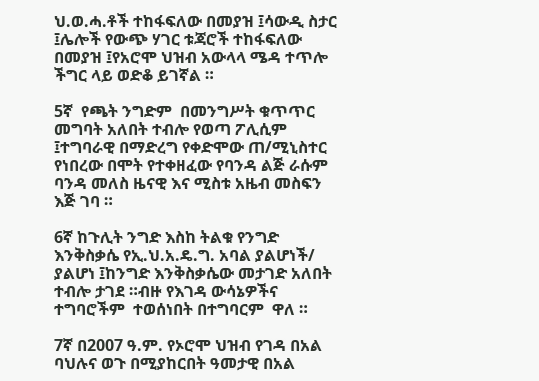ህ.ወ.ሓ.ቶች ተከፋፍለው በመያዝ ፤ሳውዲ ስታር  ፤ሌሎች የውጭ ሃገር ቱጃሮች ተከፋፍለው በመያዝ ፤የአሮሞ ህዝብ አውላላ ሜዳ ተጥሎ ችግር ላይ ወድቆ ይገኛል ።

5ኛ  የጫት ንግድም  በመንግሥት ቁጥጥር መግባት አለበት ተብሎ የወጣ ፖሊሲም ፤ተግባራዊ በማድረግ የቀድሞው ጠ/ሚኒስተር የነበረው በሞት የተቀዘፈው የባንዳ ልጅ ራሱም ባንዳ መለስ ዜናዊ እና ሚስቱ አዜብ መስፍን እጅ ገባ ።

6ኛ ከጉሊት ንግድ እስከ ትልቁ የንግድ እንቅስቃሴ የኢ.ህ.አ.ዴ.ግ. አባል ያልሆነች/ ያልሆነ ፤ከንግድ እንቅስቃሴው መታገድ አለበት ተብሎ ታገደ ።ብዙ የእገዳ ውሳኔዎችና ተግባሮችም  ተወሰነበት በተግባርም  ዋለ ።

7ኛ በ2007 ዓ.ም. የኦሮሞ ህዝብ የገዳ በአል ባህሉና ወጉ በሚያከርበት ዓመታዊ በአል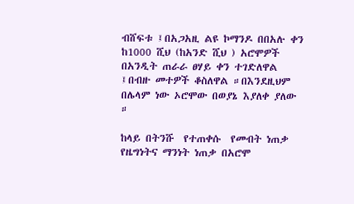ብሸፍቱ ፤በአጋአዚ ልዩ ኮማንዶ በበአሉ ቀን ከ1000 ሺህ (ከአንድ ሺህ ) አሮሞዎች በአንዲት ጠራራ ፀሃይ ቀን ተገድለዋል ፤በብዙ መተዎች ቆስለዋል ።በእንደዚህም በሌላም ነው ኦሮሞው በወያኔ እያለቀ ያለው ።

ከላይ በትንሹ  የተጠቀሱ  የመብት ነጠቃ የዜግነትና ማንነት ነጠቃ በአሮሞ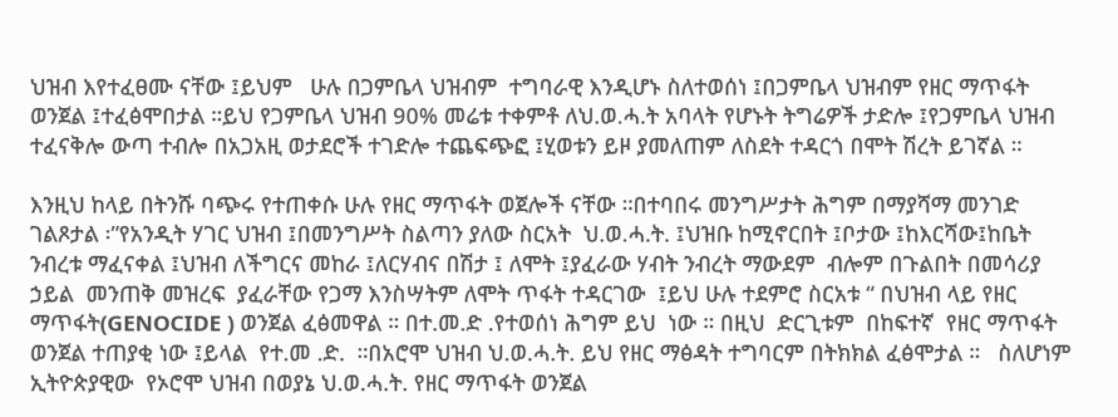ህዝብ እየተፈፀሙ ናቸው ፤ይህም   ሁሉ በጋምቤላ ህዝብም  ተግባራዊ እንዲሆኑ ስለተወሰነ ፤በጋምቤላ ህዝብም የዘር ማጥፋት ወንጀል ፤ተፈፅሞበታል ።ይህ የጋምቤላ ህዝብ 90% መሬቱ ተቀምቶ ለህ.ወ.ሓ.ት አባላት የሆኑት ትግሬዎች ታድሎ ፤የጋምቤላ ህዝብ ተፈናቅሎ ውጣ ተብሎ በአጋአዚ ወታደሮች ተገድሎ ተጨፍጭፎ ፤ሂወቱን ይዞ ያመለጠም ለስደት ተዳርጎ በሞት ሽረት ይገኛል ።

እንዚህ ከላይ በትንሹ ባጭሩ የተጠቀሱ ሁሉ የዘር ማጥፋት ወጀሎች ናቸው ።በተባበሩ መንግሥታት ሕግም በማያሻማ መንገድ  ገልጾታል ፡”የአንዲት ሃገር ህዝብ ፤በመንግሥት ስልጣን ያለው ስርአት  ህ.ወ.ሓ.ት. ፤ህዝቡ ከሚኖርበት ፤ቦታው ፤ከእርሻው፤ከቤት ንብረቱ ማፈናቀል ፤ህዝብ ለችግርና መከራ ፤ለርሃብና በሽታ ፤ ለሞት ፤ያፈራው ሃብት ንብረት ማውደም  ብሎም በጉልበት በመሳሪያ  ኃይል  መንጠቅ መዝረፍ  ያፈራቸው የጋማ እንስሣትም ለሞት ጥፋት ተዳርገው  ፤ይህ ሁሉ ተደምሮ ስርአቱ “ በህዝብ ላይ የዘር ማጥፋት(GENOCIDE ) ወንጀል ፈፅመዋል ። በተ.መ.ድ .የተወሰነ ሕግም ይህ  ነው ። በዚህ  ድርጊቱም  በከፍተኛ  የዘር ማጥፋት ወንጀል ተጠያቂ ነው ፤ይላል  የተ.መ .ድ.  ።በአሮሞ ህዝብ ህ.ወ.ሓ.ት. ይህ የዘር ማፅዳት ተግባርም በትክክል ፈፅሞታል ።   ስለሆነም ኢትዮጵያዊው  የኦሮሞ ህዝብ በወያኔ ህ.ወ.ሓ.ት. የዘር ማጥፋት ወንጀል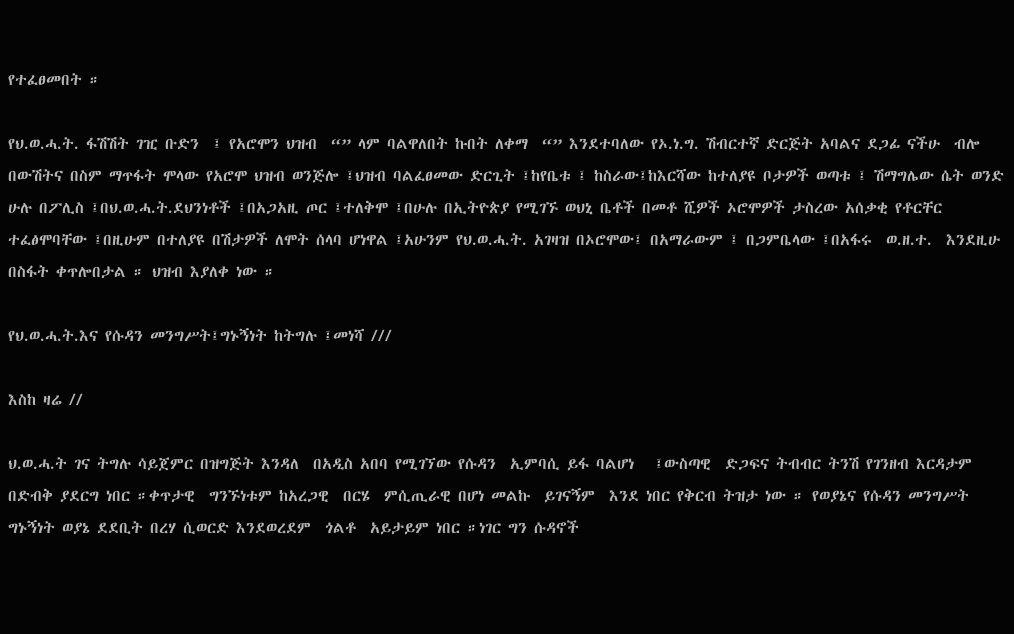የተፈፀመበት ።

የህ.ወ.ሓ.ት. ፋሽሽት ገዢ ቡድን  ፤ የአሮሞን ህዝብ  “” ላም ባልዋለበት ኩበት ለቀማ  “” እንደተባለው የኦ.ነ.ግ. ሽብርተኛ ድርጅት አባልና ደጋፊ ናችሁ  ብሎ በውሽትና በስም ማጥፋት ሞላው የአሮሞ ህዝብ ወንጅሎ ፤ህዝብ ባልፈፀመው ድርጊት ፤ከየቤቱ ፤ ከስራው፤ከእርሻው ከተለያዩ ቦታዎች ወጣቱ ፤ ሽማግሌው ሴት ወንድ  ሁሉ በፖሊስ ፤በህ.ወ.ሓ.ት.ደህንነቶች ፤በአጋአዚ ጦር ፤ተለቅሞ ፤በሁሉ በኢትዮጵያ የሚገኙ ወህኒ ቤቶች በመቶ ሺዎች ኦሮሞዎች ታስረው አሰቃቂ የቶርቸር ተፈፅሞባቸው ፤በዚሁም በተለያዩ በሽታዎች ለሞት ሰላባ ሆነዋል ፤አሁንም የህ.ወ.ሓ.ት. አገዛዝ በኦሮሞው፤ በአማራውም ፤ በጋምቤላው ፤በአፋሩ  ወ.ዘ.ተ.  እንደዚሁ  በስፋት ቀጥሎበታል ። ህዝብ እያለቀ ነው ።

የህ.ወ.ሓ.ት.እና የሱዳን መንግሥት፤ግኑኝነት ከትግሉ ፤መነሻ ///

እስከ ዛሬ //

ህ.ወ.ሓ.ት ገና ትግሉ ሳይጀምር በዝግጅት እንዳለ  በአዲስ አበባ የሚገኘው የሱዳን  ኢምባሲ ይፋ ባልሆነ   ፤ውስጣዊ  ድጋፍና ትብብር ትንሽ የገንዘብ እርዳታም  በድብቅ ያደርግ ነበር ።ቀጥታዊ  ግንኙነቱም ከአረጋዊ  በርሄ  ምሲጢራዊ በሆነ መልኩ  ይገናኝም  እንደ ነበር የቅርብ ትዝታ ነው ። የወያኔና የሱዳን መንግሥት ግኑኝነት ወያኔ ደደቢት በረሃ ሲወርድ እንደወረደም  ጎልቶ  አይታይም ነበር ።ነገር ግን ሱዳኖች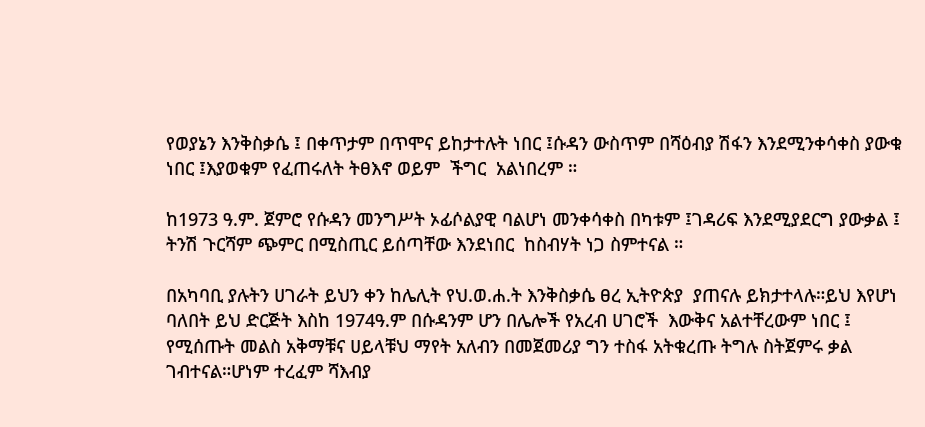የወያኔን እንቅስቃሴ ፤ በቀጥታም በጥሞና ይከታተሉት ነበር ፤ሱዳን ውስጥም በሻዕብያ ሽፋን እንደሚንቀሳቀስ ያውቁ ነበር ፤እያወቁም የፈጠሩለት ትፀእኖ ወይም  ችግር  አልነበረም ።

ከ1973 ዓ.ም. ጀምሮ የሱዳን መንግሥት ኦፊሶልያዊ ባልሆነ መንቀሳቀስ በካቱም ፤ገዳሪፍ እንደሚያደርግ ያውቃል ፤ ትንሽ ጉርሻም ጭምር በሚስጢር ይሰጣቸው እንደነበር  ከስብሃት ነጋ ስምተናል ።

በአካባቢ ያሉትን ሀገራት ይህን ቀን ከሌሊት የህ.ወ.ሐ.ት እንቅስቃሴ ፀረ ኢትዮጵያ  ያጠናሉ ይክታተላሉ።ይህ እየሆነ ባለበት ይህ ድርጅት እስከ 1974ዓ.ም በሱዳንም ሆን በሌሎች የአረብ ሀገሮች  እውቅና አልተቸረውም ነበር ፤   የሚሰጡት መልስ አቅማቹና ሀይላቹህ ማየት አለብን በመጀመሪያ ግን ተስፋ አትቁረጡ ትግሉ ስትጀምሩ ቃል ገብተናል።ሆነም ተረፈም ሻእብያ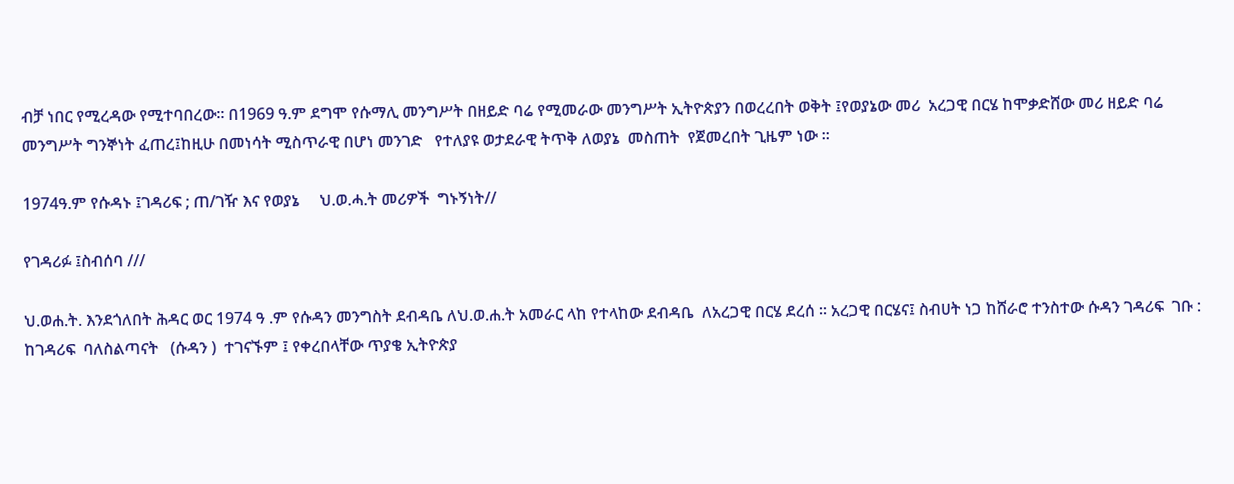ብቻ ነበር የሚረዳው የሚተባበረው። በ1969 ዓ.ም ደግሞ የሱማሊ መንግሥት በዘይድ ባሬ የሚመራው መንግሥት ኢትዮጵያን በወረረበት ወቅት ፤የወያኔው መሪ  አረጋዊ በርሄ ከሞቃድሸው መሪ ዘይድ ባሬ መንግሥት ግንኞነት ፈጠረ፤ከዚሁ በመነሳት ሚስጥራዊ በሆነ መንገድ   የተለያዩ ወታደራዊ ትጥቅ ለወያኔ  መስጠት  የጀመረበት ጊዜም ነው ።

1974ዓ.ም የሱዳኑ ፤ገዳሪፍ ; ጠ/ገዥ እና የወያኔ     ህ.ወ.ሓ.ት መሪዎች  ግኑኝነት//

የገዳሪፉ ፤ስብሰባ ///

ህ.ወሐ.ት. እንደጎለበት ሕዳር ወር 1974 ዓ .ም የሱዳን መንግስት ደብዳቤ ለህ.ወ.ሐ.ት አመራር ላከ የተላከው ደብዳቤ  ለአረጋዊ በርሄ ደረሰ ። አረጋዊ በርሄና፤ ስብሀት ነጋ ከሸራሮ ተንስተው ሱዳን ገዳሪፍ  ገቡ :    ከገዳሪፍ  ባለስልጣናት   (ሱዳን )  ተገናኙም ፤ የቀረበላቸው ጥያቄ ኢትዮጵያ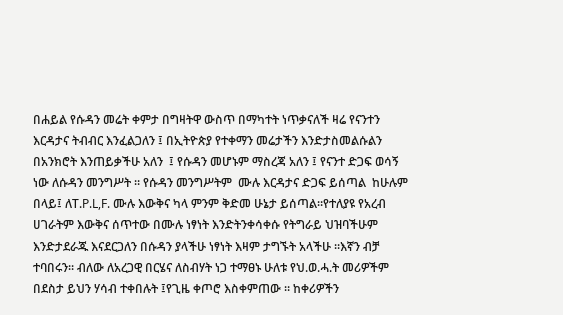በሐይል የሱዳን መሬት ቀምታ በግዛትዋ ውስጥ በማካተት ነጥቃናለች ዛሬ የናንተን እርዳታና ትብብር እንፈልጋለን ፤ በኢትዮጵያ የተቀማን መሬታችን እንድታስመልሱልን በአንክሮት እንጠይቃችሁ አለን  ፤ የሱዳን መሆኑም ማስረጃ አለን ፤ የናንተ ድጋፍ ወሳኝ ነው ለሱዳን መንግሥት ። የሱዳን መንግሥትም  ሙሉ እርዳታና ድጋፍ ይሰጣል  ከሁሉም በላይ፤ ለT.P.L,F. ሙሉ እውቅና ካላ ምንም ቅድመ ሁኔታ ይሰጣል።የተለያዩ የአረብ ሀገራትም እውቅና ሰጥተው በሙሉ ነፃነት እንድትንቀሳቀሱ የትግራይ ህዝባችሁም እንድታደራጁ እናደርጋለን በሱዳን ያላችሁ ነፃነት እዛም ታግኙት አላችሁ ።እኛን ብቻ ተባበሩን። ብለው ለአረጋዊ በርሄና ለስብሃት ነጋ ተማፀኑ ሁለቱ የህ.ወ.ሓ.ት መሪዎችም በደስታ ይህን ሃሳብ ተቀበሉት ፤የጊዜ ቀጦሮ እስቀምጠው ። ከቀሪዎችን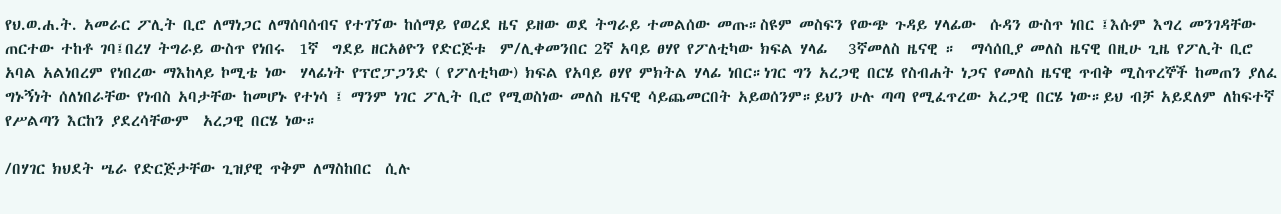የህ.ወ.ሐ.ት. አመራር ፖሊት ቢሮ ለማነጋር ለማሰባሰብና የተገኘው ከሰማይ የወረደ ዜና ይዘው ወደ ትግራይ ተመልሰው መጡ።ስዩም መስፍን የውጭ ጉዳይ ሃላፊው  ሱዳን ውስጥ ነበር ፤እሱም እግረ መንገዳቸው ጠርተው ተከቶ ገባ፤በረሃ ትግራይ ውስጥ የነበሩ  1ኛ  ግደይ ዘርአፅዮን የድርጅቱ  ም/ሊቀመንበር 2ኛ አባይ ፀሃየ የፖለቲካው ክፍል ሃላፊ   3ኛመለስ ዜናዊ ።  ማሳሰቢያ መለስ ዜናዊ በዚሁ ጊዜ የፖሊት ቢሮ አባል አልነበረም የነበረው ማእከላይ ኮሚቴ ነው  ሃላፊነት የፕሮፓጋንድ ( የፖለቲካው) ክፍል የአባይ ፀሃየ ምክትል ሃላፊ ነበር።ነገር ግን አረጋዊ በርሄ የስብሐት ነጋና የመለስ ዜናዊ ጥብቅ ሚስጥረኞች ከመጠን ያለፈ ግኑኝነት ሰለነበራቸው የነብስ አባታቸው ከመሆኑ የተነሳ ፤ ማንም ነገር ፖሊት ቢሮ የሚወስነው መለስ ዜናዊ ሳይጨመርበት አይወሰንም።ይህን ሁሉ ጣጣ የሚፈጥረው አረጋዊ በርሄ ነው።ይህ ብቻ አይደለም ለከፍተኛ የሥልጣን እርከን ያደረሳቸውም  አረጋዊ በርሄ ነው።

/በሃገር ክህደት ሤራ የድርጅታቸው ጊዝያዊ ጥቅም ለማስከበር  ሲሉ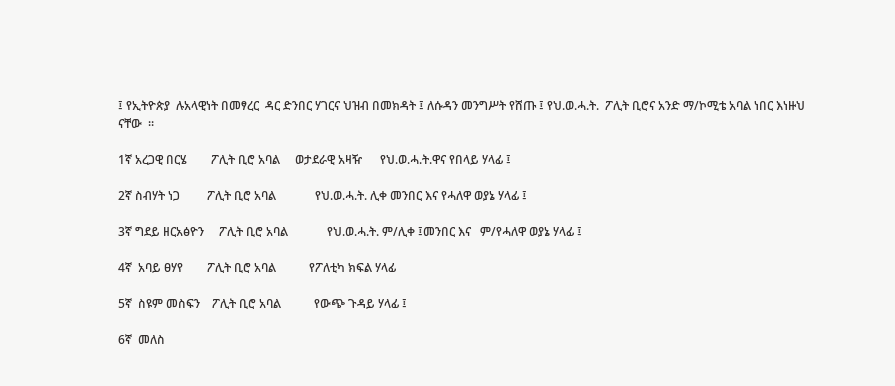፤ የኢትዮጵያ  ሉአላዊነት በመፃረር  ዳር ድንበር ሃገርና ህዝብ በመክዳት ፤ ለሱዳን መንግሥት የሸጡ ፤ የህ.ወ.ሓ.ት.  ፖሊት ቢሮና አንድ ማ/ኮሚቴ አባል ነበር እነዙህ ናቸው  ።

1ኛ አረጋዊ በርሄ        ፖሊት ቢሮ አባል     ወታደራዊ አዛዥ      የህ.ወ.ሓ.ት.ዋና የበላይ ሃላፊ ፤

2ኛ ስብሃት ነጋ         ፖሊት ቢሮ አባል             የህ.ወ.ሓ.ት. ሊቀ መንበር እና የሓለዋ ወያኔ ሃላፊ ፤

3ኛ ግደይ ዘርአፅዮን     ፖሊት ቢሮ አባል             የህ.ወ.ሓ.ት. ም/ሊቀ ፤መንበር እና   ም/የሓለዋ ወያኔ ሃላፊ ፤

4ኛ  አባይ ፀሃየ        ፖሊት ቢሮ አባል           የፖለቲካ ክፍል ሃላፊ

5ኛ  ስዩም መስፍን    ፖሊት ቢሮ አባል           የውጭ ጉዳይ ሃላፊ ፤

6ኛ  መለስ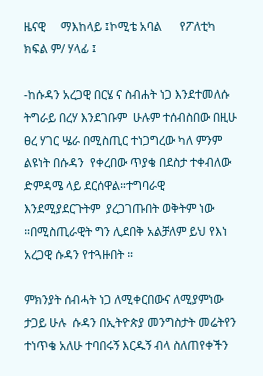ዜናዊ     ማእከላይ ፤ኮሚቴ አባል      የፖለቲካ ክፍል ም/ ሃላፊ ፤

-ከሱዳን አረጋዊ በርሄ ና ስብሐት ነጋ እንደተመለሱ ትግራይ በረሃ እንደገቡም  ሁሉም ተሰብስበው በዚሁ ፀረ ሃገር ሤራ በሚስጢር ተነጋግረው ካለ ምንም ልዩነት በሱዳን  የቀረበው ጥያቄ በደስታ ተቀብለው  ድምዳሜ ላይ ደርሰዋል።ተግባራዊ እንደሚያደርጉትም  ያረጋገጡበት ወቅትም ነው  ።በሚስጢራዊት ግን ሊደበቅ አልቻለም ይህ የእነ አረጋዊ ሱዳን የተጓዙበት ።

ምክንያት ሰብሓት ነጋ ለሚቀርበውና ለሚያምነው ታጋይ ሁሉ  ሱዳን በኢትዮጵያ መንግስታት መሬትየን   ተነጥቄ አለሁ ተባበሩኝ እርዱኝ ብላ ስለጠየቀችን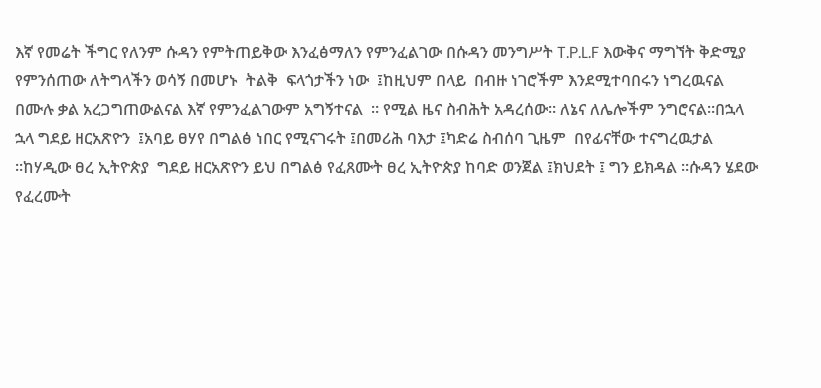እኛ የመሬት ችግር የለንም ሱዳን የምትጠይቅው እንፈፅማለን የምንፈልገው በሱዳን መንግሥት T.P.L.F እውቅና ማግኘት ቅድሚያ  የምንሰጠው ለትግላችን ወሳኝ በመሆኑ  ትልቅ  ፍላጎታችን ነው  ፤ከዚህም በላይ  በብዙ ነገሮችም እንደሚተባበሩን ነግረዉናል በሙሉ ቃል አረጋግጠውልናል እኛ የምንፈልገውም አግኝተናል  ። የሚል ዜና ስብሕት አዳረሰው። ለኔና ለሌሎችም ንግሮናል።በኋላ ኋላ ግደይ ዘርአጽዮን  ፤አባይ ፀሃየ በግልፅ ነበር የሚናገሩት ፤በመሪሕ ባእታ ፤ካድሬ ስብሰባ ጊዜም  በየፊናቸው ተናግረዉታል  ።ከሃዲው ፀረ ኢትዮጵያ  ግደይ ዘርአጽዮን ይህ በግልፅ የፈጸሙት ፀረ ኢትዮጵያ ከባድ ወንጀል ፤ክህደት ፤ ግን ይክዳል ።ሱዳን ሄደው የፈረሙት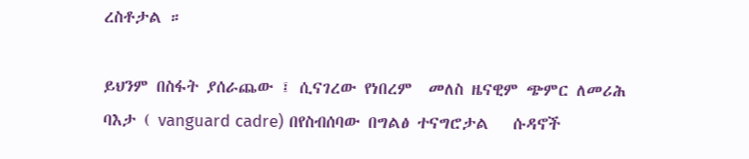ረስቶታል ።

ይህንም በስፋት ያሰራጨው ፤ ሲናገረው የነበረም  መለስ ዜናዊም ጭምር ለመሪሕ ባእታ ( vanguard cadre) በየስብሰባው በግልፅ ተናግሮታል   ሱዳኖች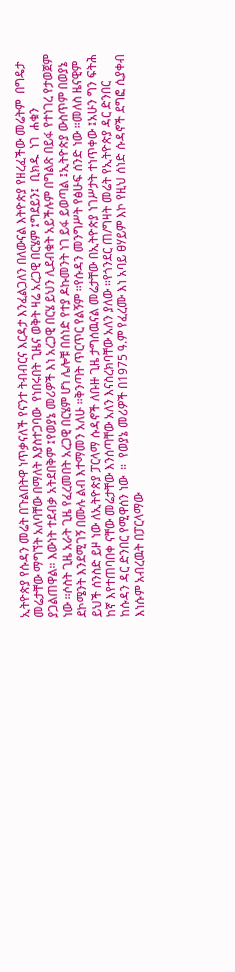ኢትዮጵያ የሱዳን መሬት በጉልበትዋ ነጥቃናለች የናንተ ትብብርና እርዳታ እንፈልጋለን በለውናል እትዮጵያ የዘረፈችው መሬትም  በግዴታ መሬታቸው ማግኘት አለባቸው በማለት እያስተጋባው  የነበሩበት ጊዜና ወቅት ዛሬ አረጋዊ በርሄም ፤ግደይን፤  ቢክዱ  ነገ  ሐቁን ያጋልጠዋል። እውነት ተደብቃ አትደበቅም ፤የወያኔ መሪዎች እነ አረጋዊ በርሄ ይህን ሊደብቁት አይችሉም በግልጽ በይፋ የተነገረ የታወጀም ነው ።ሶስት ጊዜ አራት ጊዜ የፈረመበት አረጋዊ በርሄም ሆነ ሌሎቹ በሰነድ የተያ ዶኩመንት ነገ ይፋ ይወጣል ፤ኢትዮጵያ ውስጥም በወያኔ ደኮሜንት እንደሚገኝ በሙሉ ልብ እተማመን አለሁ ።ቅንጣት ጥርጥር የልኝም ።የሱዳን መንግሥት የፅሁፍ ሰንድ ነው ።መለስ ዜናዊም ይህች ሰንስድ ይዞ ነው ለኢትዮጵያ ፓርላማ ሱዳኖች ለቡዙ ጊዜ ታግሰዉናል መሬታቸው በኢትዮጵያ ነገሥታት ተነጥቀው ፤አሁን ግን ፍትሕ ከኛ እየተጠባበቀ ናቸው መሬታቸው እንሰጣቸው አለን እናስረክባቸው አለን ያለው ።የጎንደር ጠ/ግዛት መሬት የኢትዮጵያ ዳር ድንበር ከሱዳን ዳር ድንበር የሚዋሰን ነው  ።  የወያኔ መሪዎች በ1975 ዓ.ም የፈረሙ እነ አባይ ፀሃይም እኮ የዚህ ሰነድ ሱዳኖች ደግፎ ሲያቀብ እነሱም አብረዉት በፓርላማው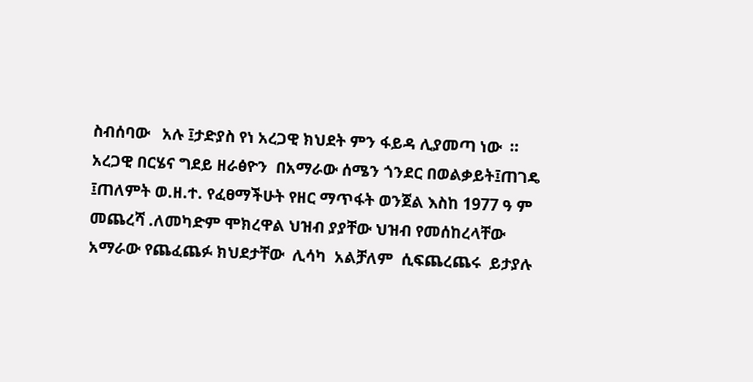ስብሰባው   አሉ ፤ታድያስ የነ አረጋዊ ክህደት ምን ፋይዳ ሊያመጣ ነው  ። አረጋዊ በርሄና ግደይ ዘራፅዮን  በአማራው ሰሜን ጎንደር በወልቃይት፤ጠገዴ ፤ጠለምት ወ.ዘ.ተ. የፈፀማችሁት የዘር ማጥፋት ወንጀል እስከ 1977 ዓ ም  መጨረሻ .ለመካድም ሞክረዋል ህዝብ ያያቸው ህዝብ የመሰከረላቸው አማራው የጨፈጨፉ ክህደታቸው  ሊሳካ  አልቻለም  ሲፍጨረጨሩ  ይታያሉ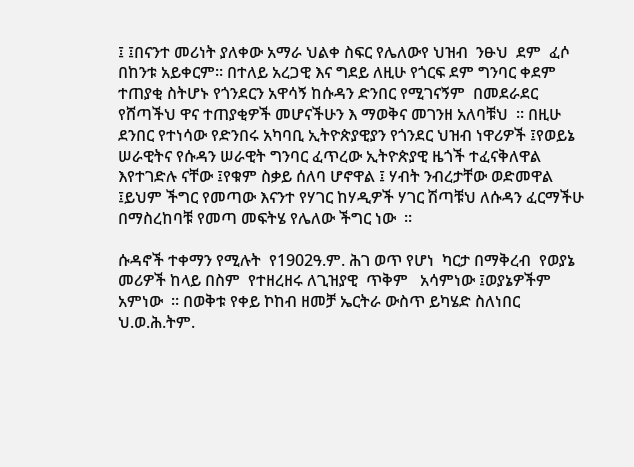፤ ፤በናንተ መሪነት ያለቀው አማራ ህልቀ ስፍር የሌለውየ ህዝብ  ንፁህ  ደም  ፈሶ በከንቱ አይቀርም። በተለይ አረጋዊ እና ግደይ ለዚሁ የጎርፍ ደም ግንባር ቀደም ተጠያቂ ስትሆኑ የጎንደርን አዋሳኝ ከሱዳን ድንበር የሚገናኝም  በመደራደር  የሸጣችህ ዋና ተጠያቂዎች መሆናችሁን እ ማወቅና መገንዘ አለባቹህ  ። በዚሁ ደንበር የተነሳው የድንበሩ አካባቢ ኢትዮጵያዊያን የጎንደር ህዝብ ነዋሪዎች ፤የወይኔ ሠራዊትና የሱዳን ሠራዊት ግንባር ፈጥረው ኢትዮጵያዊ ዜጎች ተፈናቅለዋል እየተገድሉ ናቸው ፤የቁም ስቃይ ሰለባ ሆኖዋል ፤ ሃብት ንብረታቸው ወድመዋል  ፤ይህም ችግር የመጣው እናንተ የሃገር ከሃዲዎች ሃገር ሽጣቹህ ለሱዳን ፈርማችሁ በማስረከባቹ የመጣ መፍትሄ የሌለው ችግር ነው  ።

ሱዳኖች ተቀማን የሚሉት  የ1902ዓ.ም. ሕገ ወጥ የሆነ  ካርታ በማቅረብ  የወያኔ መሪዎች ከላይ በስም  የተዘረዘሩ ለጊዝያዊ  ጥቅም   አሳምነው ፤ወያኔዎችም አምነው  ። በወቅቱ የቀይ ኮከብ ዘመቻ ኤርትራ ውስጥ ይካሄድ ስለነበር ህ.ወ.ሕ.ትም.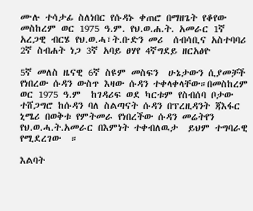ሙሉ ተሳታፊ ስለነበር የሱዳኑ ቀጠሮ በማዘጌት የቆየው መስከረም ወር 1975 ዓ.ም. የህ.ወ.ሐ.ት. አመራር 1ኛ አረጋዊ ብርሄ የህ.ወ.ሓ፣ት.ቡድን መሪ  ሰብሳቢና አስተባባሪ  2ኛ ስብሐት ነጋ 3ኛ አባይ ፀሃየ 4ኛግደይ ዘርአፅዮ

5ኛ መለስ ዜናዊ 6ኛ ስዩም መስፍን  ሁኔታውን ሲያመቻች የነበረው ሱዳን ውስጥ እዛው ሱዳን ተቀላቀላቸው።በመስከረም ወር 1975 ዓ.ም  ከገዳሪፍ ወደ ካርቱም የስብሰባ ቦታው ተሸጋግሮ ከሱዳን ባለ ስልጣናት ሱዳን በፕረዚዳንት ጃእፋር ኒሜሪ በወቅቱ የምትመራ የነበረችው ሱዳን መሬትየን የህ.ወ.ሓ.ት.አመራር በእምነት ተቀብለዉታ  ይህም ተግባራዊ የሚደረገው  ።

እልባት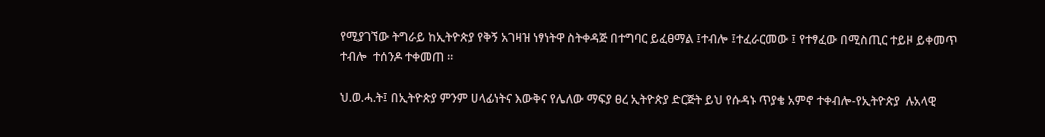የሚያገኘው ትግራይ ከኢትዮጵያ የቅኝ አገዛዝ ነፃነትዋ ስትቀዳጅ በተግባር ይፈፀማል ፤ተብሎ ፤ተፈራርመው ፤ የተፃፈው በሚስጢር ተይዞ ይቀመጥ ተብሎ  ተሰንዶ ተቀመጠ ።

ህ.ወ.ሓ.ት፤ በኢትዮጵያ ምንም ሀላፊነትና እውቅና የሌለው ማፍያ ፀረ ኢትዮጵያ ድርጅት ይህ የሱዳኑ ጥያቄ አምኖ ተቀብሎ-የኢትዮጵያ  ሉአላዊ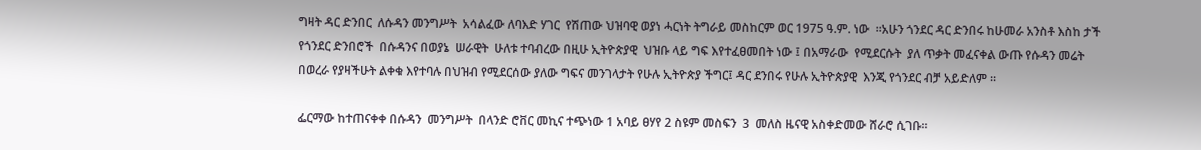ግዛት ዳር ድንበር  ለሱዳን መንግሥት  አሳልፈው ለባእድ ሃገር  የሽጠው ህዝባዊ ወያነ ሓርነት ትግራይ መስከርም ወር 1975 ዓ.ም. ነው  ።አሁን ጎንደር ዳር ድንበሩ ከሁመራ አንስቶ እስከ ታች  የጎንደር ድንበሮች  በሱዳንና በወያኔ  ሠራዊት  ሁለቱ ተባብረው በዚሁ ኢትዮጵያዊ  ህዝቡ ላይ ግፍ እየተፈፀመበት ነው ፤ በአማራው  የሚደርሱት  ያለ ጥቃት መፈናቀል ውጡ የሱዳን መሬት በወረራ የያዛችሁት ልቀቁ እየተባሉ በህዝብ የሚደርሰው ያለው ግፍና መንገላታት የሁሉ ኢትዮጵያ ችግር፤ ዳር ደንበሩ የሁሉ ኢትዮጵያዊ  እንጂ የጎንደር ብቻ አይድለም ።

ፌርማው ከተጠናቀቀ በሱዳን  መንግሥት  በላንድ ሮቨር መኪና ተጭነው 1 አባይ ፀሃየ 2 ስዩም መስፍን  3  መለስ ዜናዊ አስቀድመው ሸራሮ ሲገቡ።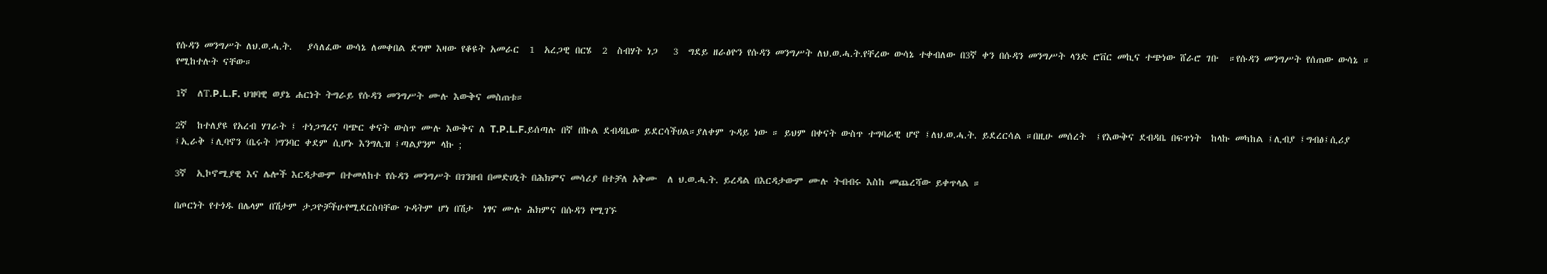የሱዳን መንግሥት ለህ.ወ.ሓ.ት.   ያሳለፈው ውሳኔ ለመቀበል ደግሞ እዛው የቆዩት አመራር  1  አረጋዊ በርሄ  2  ስብሃት ነጋ   3  ግደይ ዘራፅዮን የሱዳን መንግሥት ለህ.ወ.ሓ.ት.የቸረው ውሳኔ ተቀብለው በ3ኛ ቀን በሱዳን መንግሥት ላንድ ሮቨር መኪና ተጭነው ሸራሮ ገቡ  ።የሱዳን መንግሥት የሰጠው ውሳኔ ። የሚከተሉት ናቸው።

1ኛ  ለT.P.L.F. ህዝባዊ ወያኔ ሐርነት ትግራይ የሱዳን መንግሥት ሙሉ እውቅና መስጠቱ።

2ኛ  ከተለያዩ የአረብ ሃገራት ፤ ተነጋግረና ባጭር ቀናት ውስጥ ሙሉ እውቅና ለ T.P.L.F.ይሰጣሉ በኛ በኩል ደብዳቤው ይደርሳችሀል።ያለቀም ጉዳይ ነው ። ይህም በቀናት ውስጥ ተግባራዊ ሆኖ ፤ለህ.ወ.ሓ.ት. ይደረርሳል ።በዚሁ መሰረት  ፤የእውቅና ደብዳቤ በፍጥነት  ከላኩ መካከል ፤ሊብያ ፤ግብፅ፤ሲሪያ ፤ኢራቅ ፤ሊባኖን (ቤሩት )ግንባር ቀደም ሲሆኑ እንግሊዝ ፤ጣልያንም ላኩ ;

3ኛ  ኢኮኖሚያዊ እና ሌሎች እርዳታውም በተመለከተ የሱዳን መንግሥት በገንዘብ በመድሀኒት በሕክምና መሳሪያ በተቻለ አቅሙ  ለ ህ.ወ.ሓ.ት. ይረዳል በእርዳታውም ሙሉ ትብብሩ እስከ መጨረሻው ይቀጥላል ።

በጦርነት የተጎዱ በሌላም በሽታም ታጋዮቻችሁየሚደርስባቸው ጉዳትም ሆነ በሽታ  ነፃና ሙሉ ሕክምና በሱዳን የሚገኙ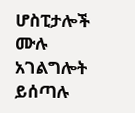ሆስፒታሎች ሙሉ አገልግሎት ይሰጣሉ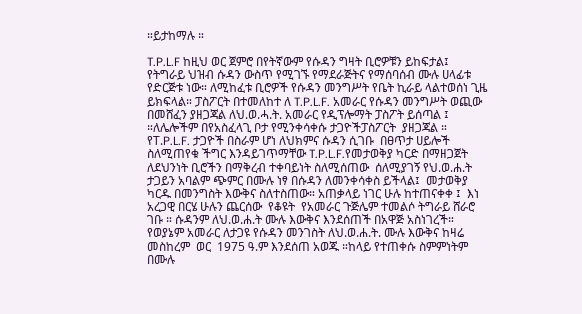።ይታከማሉ ።

T.P.L.F ከዚህ ወር ጀምሮ በየትኛውም የሱዳን ግዛት ቢሮዎቹን ይከፍታል፤  የትግራይ ህዝብ ሱዳን ውስጥ የሚገኙ የማደራጅትና የማሰባሰብ ሙሉ ሀላፊቱ የድርጅቱ ነው። ለሚከፈቱ ቢሮዎች የሱዳን መንግሥት የቤት ኪራይ ላልተወሰነ ጊዜ ይክፍላል። ፓስፖርት በተመለከተ ለ T.P.L.F. አመራር የሱዳን መንግሥት ወጪው በመሸፈን ያዘጋጃል ለህ.ወ.ሓ.ት. አመራር የዲፕሎማት ፓስፖት ይሰጣል ፤ ።ለሌሎችም በየአስፈላጊ ቦታ የሚንቀሳቀሱ ታጋዮችፓስፖርት  ያዘጋጃል ። የT.P.L.F. ታጋዮች በስራም ሆነ ለህክምና ሱዳን ሲገቡ  በፀጥታ ሀይሎች ስለሚጠየቁ ችግር እንዳይገጥማቸው T.P.L.F.የመታወቅያ ካርድ በማዘጋጀት ለደህንነት ቢሮችን በማቅረብ ተቀባይነት ስለሚሰጠው  ሰለሚያገኝ የህ.ወ.ሐ.ት ታጋይን አባልም ጭምር በሙሉ ነፃ በሱዳን ለመንቀሳቀስ ይችላል፤  መታወቅያ ካርዱ በመንግስት እውቅና ስለተስጠው። አጠቃላይ ነገር ሁሉ ከተጠናቀቀ ፤  እነ አረጋዊ በርሄ ሁሉን ጨርሰው  የቆዩት  የአመራር ጉጅሌም ተመልሶ ትግራይ ሸራሮ  ገቡ ። ሱዳንም ለህ.ወ.ሐ.ት ሙሉ እውቅና እንደሰጠች በአዋጅ አስነገረች። የወያኔም አመራር ለታጋዩ የሱዳን መንገስት ለህ.ወ.ሐ.ት. ሙሉ እውቅና ከዛሬ መስከረም  ወር  1975 ዓ.ም እንደሰጠ አወጁ ።ከላይ የተጠቀሱ ስምምነትም በሙሉ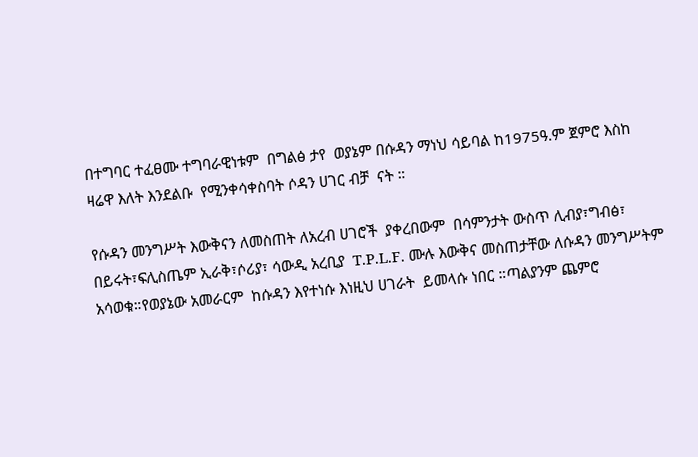በተግባር ተፈፀሙ ተግባራዊነቱም  በግልፅ ታየ  ወያኔም በሱዳን ማነህ ሳይባል ከ1975ዓ.ም ጀምሮ እስከ ዛሬዋ እለት እንደልቡ  የሚንቀሳቀስባት ሶዳን ሀገር ብቻ  ናት ።

የሱዳን መንግሥት እውቅናን ለመስጠት ለአረብ ሀገሮች  ያቀረበውም  በሳምንታት ውስጥ ሊብያ፣ግብፅ፣ በይሩት፣ፍሊስጤም ኢራቅ፣ሶሪያ፣ ሳውዲ አረቢያ  T.P.L.F. ሙሉ እውቅና መስጠታቸው ለሱዳን መንግሥትም አሳወቁ።የወያኔው አመራርም  ከሱዳን እየተነሱ እነዚህ ሀገራት  ይመላሱ ነበር ።ጣልያንም ጨምሮ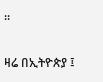።

ዛሬ በኢትዮጵያ ፤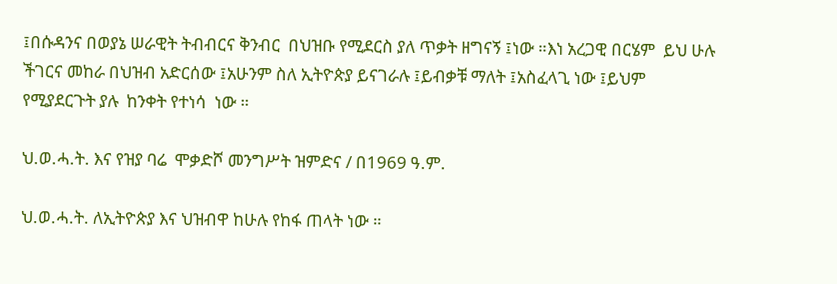፤በሱዳንና በወያኔ ሠራዊት ትብብርና ቅንብር  በህዝቡ የሚደርስ ያለ ጥቃት ዘግናኝ ፤ነው ።እነ አረጋዊ በርሄም  ይህ ሁሉ ችገርና መከራ በህዝብ አድርሰው ፤አሁንም ስለ ኢትዮጵያ ይናገራሉ ፤ይብቃቹ ማለት ፤አስፈላጊ ነው ፤ይህም የሚያደርጉት ያሉ  ከንቀት የተነሳ  ነው ።

ህ.ወ.ሓ.ት. እና የዝያ ባሬ  ሞቃድሾ መንግሥት ዝምድና / በ1969 ዓ.ም.

ህ.ወ.ሓ.ት. ለኢትዮጵያ እና ህዝብዋ ከሁሉ የከፋ ጠላት ነው ።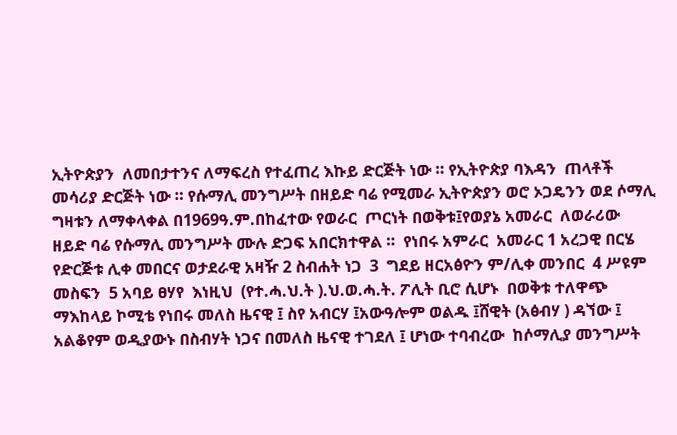ኢትዮጵያን  ለመበታተንና ለማፍረስ የተፈጠረ እኩይ ድርጅት ነው ። የኢትዮጵያ ባእዳን  ጠላቶች መሳሪያ ድርጅት ነው ። የሱማሊ መንግሥት በዘይድ ባሬ የሚመራ ኢትዮጵያን ወሮ ኦጋዴንን ወደ ሶማሊ ግዛቱን ለማቀላቀል በ1969ዓ.ም.በከፈተው የወራር  ጦርነት በወቅቱ፤የወያኔ አመራር  ለወራሪው ዘይድ ባሬ የሱማሊ መንግሥት ሙሉ ድጋፍ አበርክተዋል ።  የነበሩ አምራር  አመራር 1 አረጋዊ በርሄ  የድርጅቱ ሊቀ መበርና ወታደራዊ አዛዥ 2 ስብሐት ነጋ  3  ግደይ ዘርአፅዮን ም/ሊቀ መንበር  4 ሥዩም መስፍን  5 አባይ ፀሃየ  እነዚህ  (የተ.ሓ.ህ.ት ).ህ.ወ.ሓ.ት. ፖሊት ቢሮ ሲሆኑ  በወቅቱ ተለዋጭ ማእከላይ ኮሚቴ የነበሩ መለስ ዜናዊ ፤ ስየ አብርሃ ፤አውዓሎም ወልዱ ፤ሸዊት (አፅብሃ ) ዳኘው ፤ አልቆየም ወዲያውኑ በስብሃት ነጋና በመለስ ዜናዊ ተገደለ ፤ ሆነው ተባብረው  ከሶማሊያ መንግሥት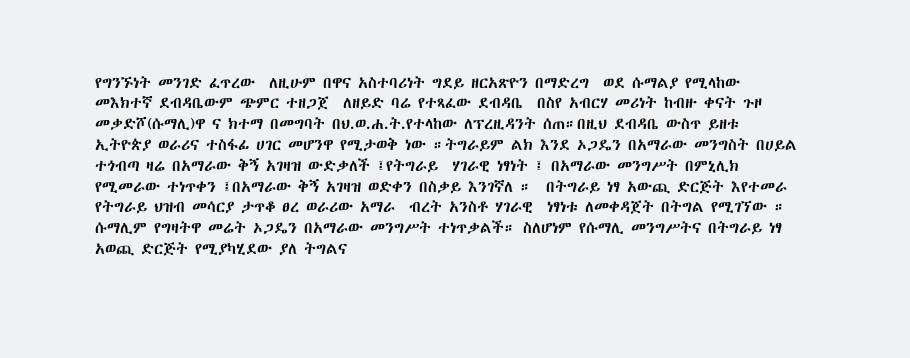የግንኙነት መንገድ ፈጥረው  ለዚሁም በዋና አስተባሪነት ግደይ ዘርአጽዮን በማድረግ  ወደ ሱማልያ የሚላከው መእክተኛ ደብዳቤውም ጭምር ተዘጋጀ  ለዘይድ ባሬ የተጻፈው ደብዳቤ  በስየ አብርሃ መሪነት ከብዙ ቀናት ጉዞ መቃድሾ(ሱማሊ)ዋ ና ክተማ በመግባት በህ.ወ.ሐ.ት.የተላከው ለፕረዚዳንት ሰጠ።በዚህ ደብዳቤ ውስጥ ይዘቱ ኢትዮጵያ ወራሪና ተስፋፊ ሀገር መሆንዋ የሚታወቅ ነው ።ትግራይም ልክ እንደ ኦጋዴን በአማራው መንግስት በሀይል ተጎብጣ ዛሬ በአማራው ቅኝ አገዛዝ ውድቃለች ፤የትግራይ  ሃገራዊ ነፃነት ፤ በአማራው መንግሥት በምኒሊክ የሚመራው ተነጥቀን ፤በአማራው ቅኝ አገዛዝ ወድቀን በስቃይ እንገኛለ ።  በትግራይ ነፃ አውጪ ድርጅት እየተመራ  የትግራይ ህዝብ መሳርያ ታጥቆ ፀረ ወራሪው አማራ  ብረት አንስቶ ሃገራዊ  ነፃነቱ ለመቀዳጀት በትግል የሚገኘው ። ሱማሊም የግዛትዋ መሬት ኦጋዴን በአማራው መንግሥት ተነጥቃልች። ስለሆነም የሱማሊ መንግሥትና በትግራይ ነፃ አወጪ ድርጅት የሚያካሂደው ያለ ትግልና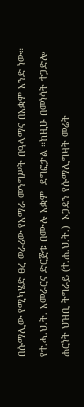በሱማሊው የሚካሄድ ፀረ ወራሪው የአማራ መንግሥት በዓላማና በአቋም አንድ ነው። የተ.ሓ.ህ.ት. አመራርና ድርጅቱ በሙሉ አቋም  ደግፎታል ።ከዚሁ በመነሳት ተጋድሎ ሐርነት ህዝቢ ትግራይ (ተ.ሐ.ህ.ት.)  ኦጋዴን የሱማሊግዛት መሬት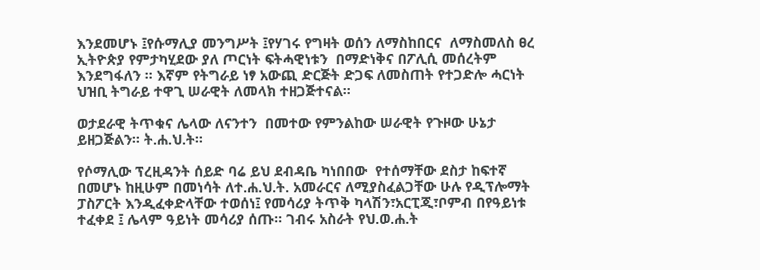እንደመሆኑ ፤የሱማሊያ መንግሥት ፤የሃገሩ የግዛት ወሰን ለማስከበርና  ለማስመለስ ፀረ ኢትዮጵያ የምታካሂደው ያለ ጦርነት ፍትሓዊነቱን  በማድነቅና በፖሊሲ መሰረትም እንደግፋለን ። እኛም የትግራይ ነፃ አውጪ ድርጅት ድጋፍ ለመስጠት የተጋድሎ ሓርነት ህዝቢ ትግራይ ተዋጊ ሠራዊት ለመላክ ተዘጋጅተናል።

ወታደራዊ ትጥቁና ሌላው ለናንተን  በመተው የምንልከው ሠራዊት የጉዞው ሁኔታ ይዘጋጅልን። ት.ሐ.ህ.ት።

የሶማሊው ፕረዚዳንት ሰይድ ባሬ ይህ ደብዳቤ ካነበበው  የተሰማቸው ደስታ ከፍተኛ በመሆኑ ከዚሁም በመነሳት ለተ.ሐ.ህ.ት. አመራርና ለሚያስፈልጋቸው ሁሉ የዲፕሎማት  ፓስፖርት እንዲፈቀድላቸው ተወሰነ፤ የመሳሪያ ትጥቅ ካላሽን፣አርፒጂ፣ቦምብ በየዓይነቱ ተፈቀደ ፤ ሌላም ዓይነት መሳሪያ ሰጡ። ገብሩ አስራት የህ.ወ.ሐ.ት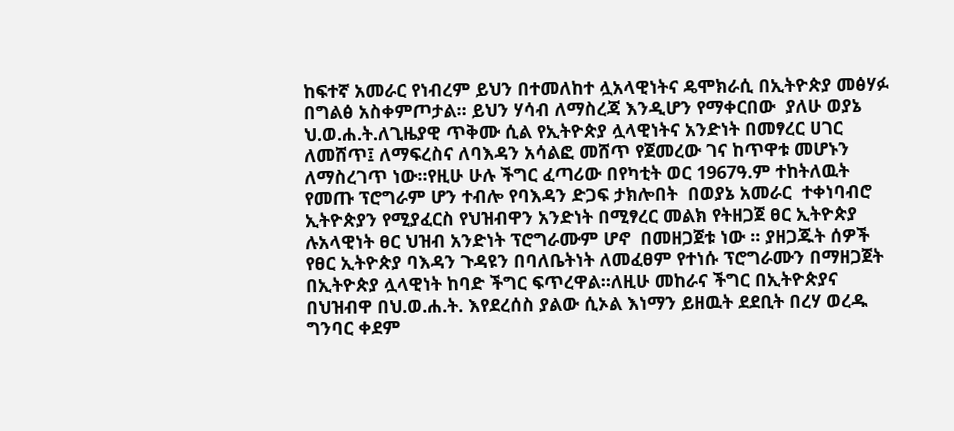ከፍተኛ አመራር የነብረም ይህን በተመለከተ ሏአላዊነትና ዴሞክራሲ በኢትዮጵያ መፅሃፉ በግልፅ አስቀምጦታል። ይህን ሃሳብ ለማስረጃ እንዲሆን የማቀርበው  ያለሁ ወያኔ ህ.ወ.ሐ.ት.ለጊዜያዊ ጥቅሙ ሲል የኢትዮጵያ ሏላዊነትና አንድነት በመፃረር ሀገር ለመሸጥ፤ ለማፍረስና ለባእዳን አሳልፎ መሸጥ የጀመረው ገና ከጥዋቱ መሆኑን ለማስረገጥ ነው።የዚሁ ሁሉ ችግር ፈጣሪው በየካቲት ወር 1967ዓ.ም ተከትለዉት የመጡ ፕሮግራም ሆን ተብሎ የባእዳን ድጋፍ ታክሎበት  በወያኔ አመራር  ተቀነባብሮ ኢትዮጵያን የሚያፈርስ የህዝብዋን አንድነት በሚፃረር መልክ የትዘጋጀ ፀር ኢትዮጵያ  ሉአላዊነት ፀር ህዝብ አንድነት ፕሮግራሙም ሆኖ  በመዘጋጀቱ ነው ። ያዘጋጁት ሰዎች የፀር ኢትዮጵያ ባእዳን ጉዳዩን በባለቤትነት ለመፈፀም የተነሱ ፕሮግራሙን በማዘጋጀት በኢትዮጵያ ሏላዊነት ከባድ ችግር ፍጥረዋል።ለዚሁ መከራና ችግር በኢትዮጵያና በህዝብዋ በህ.ወ.ሐ.ት. እየደረሰስ ያልው ሲኦል እነማን ይዘዉት ደደቢት በረሃ ወረዱ ግንባር ቀደም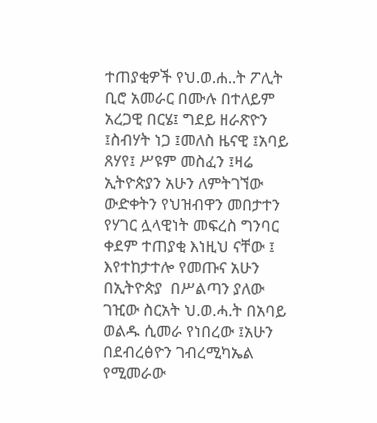ተጠያቂዎች የህ.ወ.ሐ..ት ፖሊት ቢሮ አመራር በሙሉ በተለይም አረጋዊ በርሄ፤ ግደይ ዘራጽዮን ፤ስብሃት ነጋ ፤መለስ ዜናዊ ፤አባይ ጸሃየ፤ ሥዩም መስፈን ፤ዛሬ ኢትዮጵያን አሁን ለምትገኘው ውድቀትን የህዝብዋን መበታተን የሃገር ሏላዊነት መፍረስ ግንባር ቀደም ተጠያቂ እነዚህ ናቸው ፤ እየተከታተሎ የመጡና አሁን በኢትዮጵያ  በሥልጣን ያለው ገዢው ስርአት ህ.ወ.ሓ.ት በአባይ ወልዱ ሲመራ የነበረው ፤አሁን  በደብረፅዮን ገብረሚካኤል  የሚመራው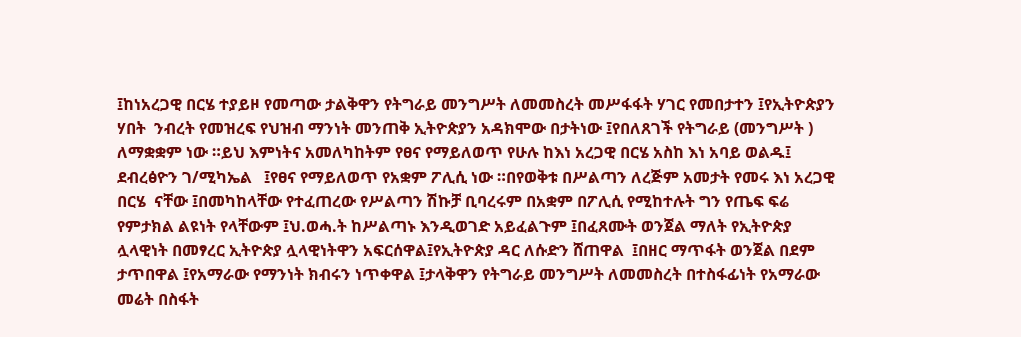፤ከነአረጋዊ በርሄ ተያይዞ የመጣው ታልቅዋን የትግራይ መንግሥት ለመመስረት መሥፋፋት ሃገር የመበታተን ፤የኢትዮጵያን ሃበት  ንብረት የመዝረፍ የህዝብ ማንነት መንጠቅ ኢትዮጵያን አዳክሞው በታትነው ፤የበለጸገች የትግራይ (መንግሥት ) ለማቋቋም ነው ።ይህ እምነትና አመለካከትም የፀና የማይለወጥ የሁሉ ከእነ አረጋዊ በርሄ አስከ እነ አባይ ወልዱ፤ ደብረፅዮን ገ/ሚካኤል   ፤የፀና የማይለወጥ የአቋም ፖሊሲ ነው ።በየወቅቱ በሥልጣን ለረጅም አመታት የመሩ እነ አረጋዊ በርሄ  ናቸው ፤በመካከላቸው የተፈጠረው የሥልጣን ሽኩቻ ቢባረሩም በአቋም በፖሊሲ የሚከተሉት ግን የጤፍ ፍሬ የምታክል ልዩነት የላቸውም ፤ህ.ወሓ.ት ከሥልጣኑ እንዲወገድ አይፈልጉም ፤በፈጸሙት ወንጀል ማለት የኢትዮጵያ ሏላዊነት በመፃረር ኢትዮጵያ ሏላዊነትዋን አፍርሰዋል፤የኢትዮጵያ ዳር ለሱድን ሸጠዋል  ፤በዘር ማጥፋት ወንጀል በደም ታጥበዋል ፤የአማራው የማንነት ክብሩን ነጥቀዋል ፤ታላቅዋን የትግራይ መንግሥት ለመመስረት በተስፋፊነት የአማራው መሬት በስፋት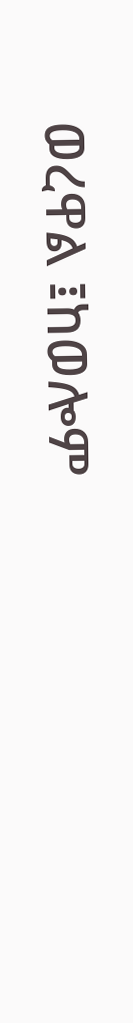ወረዋል ፤ከወሎም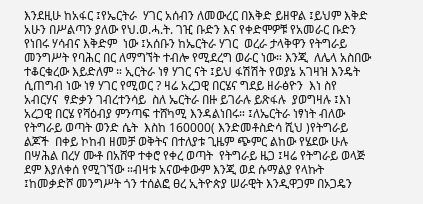እንደዚሁ ከአፋር ፤የኤርትራ  ሃገር አሰብን ለመውረር በእቅድ ይዘዋል ፤ይህም እቅድ አሁን በሥልጣን ያለው የህ.ወ.ሓ.ት. ገዢ ቡድን እና የቀድሞዎቹ የአመራር ቡድን የነበሩ ሃሳብና እቅድም  ነው ፤አሰቡን ከኤርትራ ሃገር  ወረራ ታላቅዋን የትግራይ መንግሥት የባሕር በር ለማግኘት ተብሎ የሚደረግ ወራር ነው። እንጂ  ለሌላ አስበው  ተቆርቁረው እይድለም ። ኢርትራ ነፃ ሃገር ናት ፤ይህ ፋሽሽት የወያኔ አገዛዝ እንዴት ሲጠግብ ነው ነፃ ሃገር የሚወር ? ዛሬ አረጋዊ በርሄና ግደይ ዘራፅዮን  እነ ስየ አብርሃና  ፃድቃን ገብረተንሳይ  ስለ ኤርትራ በዙ ይገራሉ ይጽፋሉ  ያወግዛሉ ፤እነ አረጋዊ በርሄ የሻዕብያ ምንጣፍ ተሸካሚ እንዳልነበሩ። ፤ለኤርትራ ነፃነት ብለው የትግራይ ወጣት ወንድ ሴት  እስከ 160000( እንድመቶስድሳ ሺህ )የትግራይ ልጆች  በቀይ ኮከብ ዘመቻ ወቅትና በተለያቱ ጊዜም ጭምር ልከው የሄደው ሁሉ በሣሕል በረሃ ሙቶ በአሸዋ ተቀሮ የቀረ ወጣት  የትግራይ ዜጋ ፤ዛሬ የትግራይ ወላጅ ደም እያለቀሰ የሚገኘው ።ብዛቱ አናውቀውም እንጂ ወደ ሱማልያ የላኩት ፤ከመቃድሾ መንግሥት ጎን ተሰልፎ ፀረ ኢትዮጵያ ሠራዊት እንዲዋጋም በኦጋዴን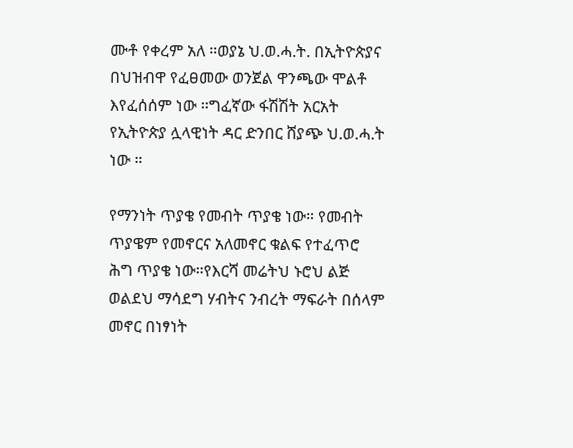ሙቶ የቀረም አለ ።ወያኔ ህ.ወ.ሓ.ት. በኢትዮጵያና በህዝብዋ የፈፀመው ወንጀል ዋንጫው ሞልቶ እየፈሰሰም ነው ።ግፈኛው ፋሽሽት አርአት የኢትዮጵያ ሏላዊነት ዳር ድንበር ሸያጭ ህ.ወ.ሓ.ት ነው ።

የማንነት ጥያቄ የመብት ጥያቄ ነው። የመብት ጥያዌም የመኖርና አለመኖር ቁልፍ የተፈጥሮ ሕግ ጥያቄ ነው።የእርሻ መሬትህ ኑሮህ ልጅ ወልደህ ማሳደግ ሃብትና ንብረት ማፍራት በሰላም መኖር በነፃነት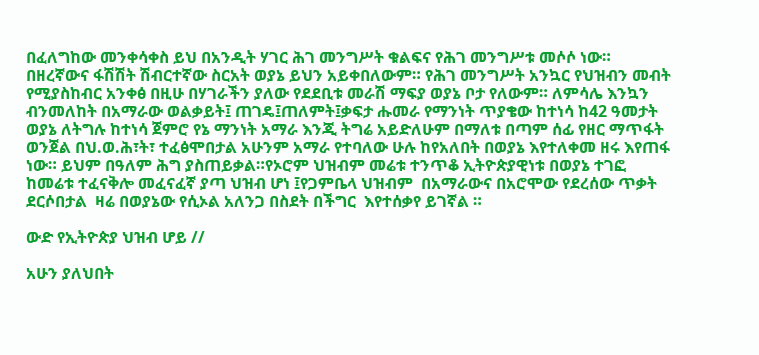በፈለግከው መንቀሳቀስ ይህ በአንዲት ሃገር ሕገ መንግሥት ቁልፍና የሕገ መንግሥቱ መሶሶ ነው። በዘረኛውና ፋሽሽት ሽብርተኛው ስርአት ወያኔ ይህን አይቀበለውም። የሕገ መንግሥት አንኳር የህዝብን መብት የሚያስከብር አንቀፅ በዚሁ በሃገራችን ያለው የደደቢቱ መራሽ ማፍያ ወያኔ ቦታ የለውም። ለምሳሌ እንኳን ብንመለከት በአማራው ወልቃይት፤ ጠገዴ፤ጠለምት፤ቃፍታ ሑመራ የማንነት ጥያቄው ከተነሳ ከ42 ዓመታት ወያኔ ለትግሉ ከተነሳ ጀምሮ የኔ ማንነት አማራ እንጂ ትግሬ አይድለሁም በማለቱ በጣም ሰፊ የዘር ማጥፋት ወንጀል በህ.ወ.ሕ፣ት፣ ተፈፅሞበታል አሁንም አማራ የተባለው ሁሉ ከየአለበት በወያኔ እየተለቀመ ዘሩ እየጠፋ ነው። ይህም በዓለም ሕግ ያስጠይቃል።የኦሮም ህዝብም መሬቱ ተንጥቆ ኢትዮጵያዊነቱ በወያኔ ተገፎ ከመሬቱ ተፈናቅሎ መፈናፈኛ ያጣ ህዝብ ሆነ ፤የጋምቤላ ህዝብም  በአማራውና በአሮሞው የደረሰው ጥቃት ደርሶበታል  ዛሬ በወያኔው የሲኦል አለንጋ በስደት በችግር  እየተሰቃየ ይገኛል ።

ውድ የኢትዮጵያ ህዝብ ሆይ //

አሁን ያለህበት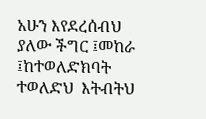አሁን እየደረሰብህ ያለው ችግር ፤መከራ ፤ከተወለድክባት ተወለድህ  እትብትህ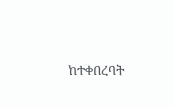ከተቀበረባት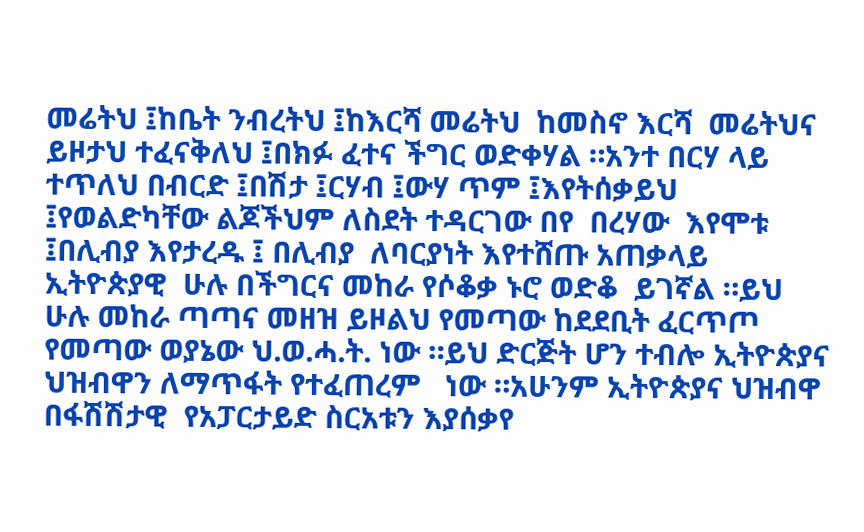መሬትህ ፤ከቤት ንብረትህ ፤ከእርሻ መሬትህ  ከመስኖ እርሻ  መሬትህና ይዞታህ ተፈናቅለህ ፤በክፉ ፈተና ችግር ወድቀሃል ።አንተ በርሃ ላይ ተጥለህ በብርድ ፤በሽታ ፤ርሃብ ፤ውሃ ጥም ፤እየትሰቃይህ ፤የወልድካቸው ልጆችህም ለስደት ተዳርገው በየ  በረሃው  እየሞቱ ፤በሊብያ እየታረዱ ፤ በሊብያ  ለባርያነት እየተሸጡ አጠቃላይ ኢትዮጵያዊ  ሁሉ በችግርና መከራ የሶቆቃ ኑሮ ወድቆ  ይገኛል ።ይህ ሁሉ መከራ ጣጣና መዘዝ ይዞልህ የመጣው ከደደቢት ፈርጥጦ የመጣው ወያኔው ህ.ወ.ሓ.ት. ነው ።ይህ ድርጅት ሆን ተብሎ ኢትዮጵያና ህዝብዋን ለማጥፋት የተፈጠረም   ነው ።አሁንም ኢትዮጵያና ህዝብዋ  በፋሽሽታዊ  የአፓርታይድ ስርአቱን እያሰቃየ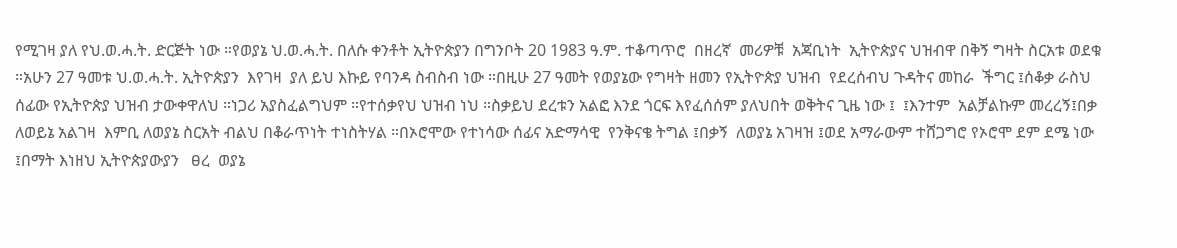የሚገዛ ያለ የህ.ወ.ሓ.ት. ድርጅት ነው ።የወያኔ ህ.ወ.ሓ.ት. በለሱ ቀንቶት ኢትዮጵያን በግንቦት 20 1983 ዓ.ም. ተቆጣጥሮ  በዘረኛ  መሪዎቹ  አጃቢነት  ኢትዮጵያና ህዝብዋ በቅኝ ግዛት ስርአቱ ወደቁ ።አሁን 27 ዓመቱ ህ.ወ.ሓ.ት. ኢትዮጵያን  እየገዛ  ያለ ይህ እኩይ የባንዳ ስብስብ ነው ።በዚሁ 27 ዓመት የወያኔው የግዛት ዘመን የኢትዮጵያ ህዝብ  የደረሰብህ ጉዳትና መከራ  ችግር ፤ሰቆቃ ራስህ ሰፊው የኢትዮጵያ ህዝብ ታውቀዋለህ ።ነጋሪ አያስፈልግህም ።የተሰቃየህ ህዝብ ነህ ።ስቃይህ ደረቱን አልፎ እንደ ጎርፍ እየፈሰሰም ያለህበት ወቅትና ጊዜ ነው ፤  ፤እንተም  አልቻልኩም መረረኝ፤በቃ ለወይኔ አልገዛ  እምቢ ለወያኔ ስርአት ብልህ በቆራጥነት ተነስትሃል ።በኦሮሞው የተነሳው ሰፊና አድማሳዊ  የንቅናቄ ትግል ፤በቃኝ  ለወያኔ አገዛዝ ፤ወደ አማራውም ተሸጋግሮ የኦሮሞ ደም ደሜ ነው ፤በማት እነዘህ ኢትዮጵያውያን   ፀረ  ወያኔ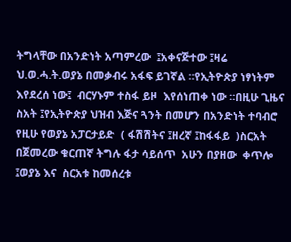ትግላቸው በአንድነት አጣምረው  ፤አቀናጅተው ፤ዛሬ ህ.ወ.ሓ.ት.ወያኔ በመቃብሩ አፋፍ ይገኛል ።የኢትዮጵያ ነፃነትም  እየደረሰ ነው፤  ብርሃኑም ተስፋ ይዞ  እየሰነጠቀ ነው ።በዚሁ ጊዜና ስአት ፤የኢትዮጵያ ህዝብ እጅና ጓንት በመሆን በአንድነት ተባብሮ የዚሁ የወያኔ አፓርታይድ  ( ፋሽሽትና ፤ዘረኛ ፤ከፋፋይ  )ስርአት በጀመረው ቁርጠኛ ትግሉ ፋታ ሳይሰጥ  አሁን በያዘው  ቀጥሎ ፤ወያኔ እና  ስርአቱ ከመሰረቱ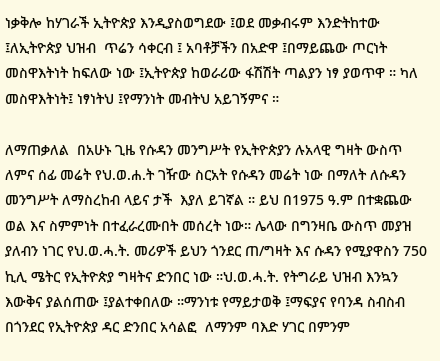ነቃቅሎ ከሃገራች ኢትዮጵያ እንዲያስወግደው ፤ወደ መቃብሩም እንድትከተው ፤ለኢትዮጵያ ህዝብ  ጥሬን ሳቀርብ ፤ አባቶቻችን በአድዋ ፤በማይጨው ጦርነት መስዋእትነት ከፍለው ነው ፤ኢትዮጵያ ከወራሪው ፋሽሽት ጣልያን ነፃ ያወጥዋ ። ካለ መስዋእትነት፤ ነፃነትህ ፤የማንነት መብትህ አይገኝምና ።

ለማጠቃለል  በአሁኑ ጊዜ የሱዳን መንግሥት የኢትዮጵያን ሉአላዊ ግዛት ውስጥ  ለምና ሰፊ መሬት የህ.ወ.ሐ.ት ገዥው ስርአት የሱዳን መሬት ነው በማለት ለሱዳን መንግሥት ለማስረከብ ላይና ታች  እያለ ይገኛል ። ይህ በ1975 ዓ.ም በተቋጨው ወል እና ስምምነት በተፈራረሙበት መሰረት ነው። ሌላው በግንዛቤ ውስጥ መያዝ ያለብን ነገር የህ.ወ.ሓ.ት. መሪዎች ይህን ጎንደር ጠ/ግዛት እና ሱዳን የሚያዋስን 750 ኪሊ ሜትር የኢትዮጵያ ግዛትና ድንበር ነው ።ህ.ወ.ሓ.ት. የትግራይ ህዝብ እንኳን እውቅና ያልሰጠው ፤ያልተቀበለው ።ማንነቱ የማይታወቅ ፤ማፍያና የባንዳ ስብስብ በጎንደር የኢትዮጵያ ዳር ድንበር አሳልፎ  ለማንም ባእድ ሃገር በምንም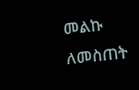መልኩ ለመስጠት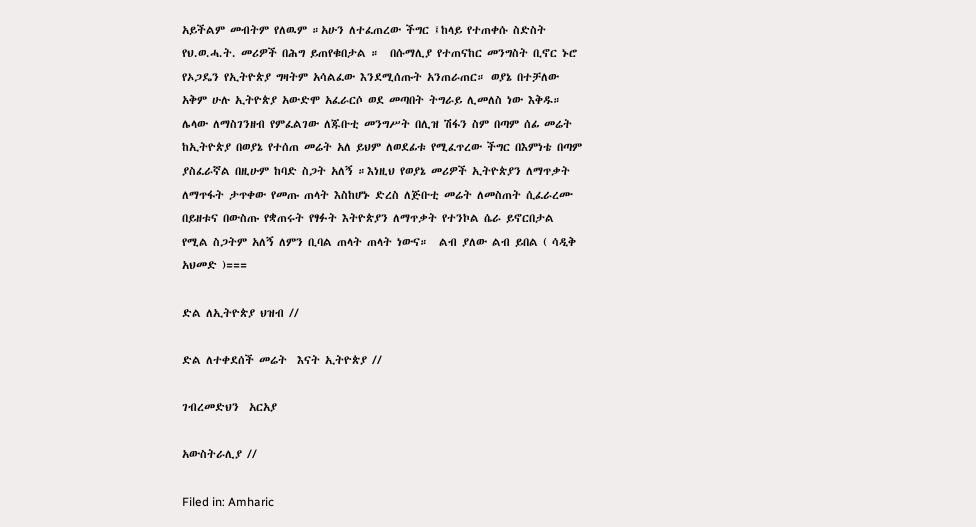አይችልም መብትም የለዉም ።አሁን ለተፈጠረው ችግር ፤ከላይ የተጠቀሱ ስድስት የህ.ወ.ሓ.ት. መሪዎች በሕግ ይጠየቁበታል ።  በሱማሊያ የተጠናከር መንግስት ቢኖር ኑሮ የኦጋዴን የኢትዮጵያ ግዛትም አሳልፈው እንደሚሰጡት አንጠራጠር። ወያኔ በተቻለው አቅም ሁሉ ኢትዮጵያ አውድሞ አፈራርሶ ወደ መጣበት ትግራይ ሊመለስ ነው እቅዱ። ሌላው ለማስገንዘብ የምፈልገው ለጁቡቲ መንግሥት በሊዝ ሽፋን ስም በጣም ሰፊ መሬት ከኢትዮጵያ በወያኔ የተሰጠ መሬት አለ ይህም ለወደፊቱ የሚፈጥረው ችግር በእምነቴ በጣም ያስፈራኛል በዚሁም ከባድ ስጋት አለኝ ።እነዚህ የወያኔ መሪዎች ኢትዮጵያን ለማጥቃት ለማጥፋት ታጥቀው የመጡ ጠላት እስከሆኑ ድረስ ለጅቡቲ መሬት ለመስጠት ሲፈራረሙ በይዘቱና በውስጡ የቋጠሩት የፃፉት እትዮጵያን ለማጥቃት የተንኮል ሴራ ይኖርበታል የሚል ስጋትም አለኝ ለምን ቢባል ጠላት ጠላት ነውና።  ልብ ያለው ልብ ይበል ( ሳዲቅ አህመድ )===

ድል ለኢትዮጵያ ህዝብ //

ድል ለተቀደሰች መሬት  እናት ኢትዮጵያ //

ገብረመድህን  አርአያ

አውስትራሊያ //

Filed in: Amharic